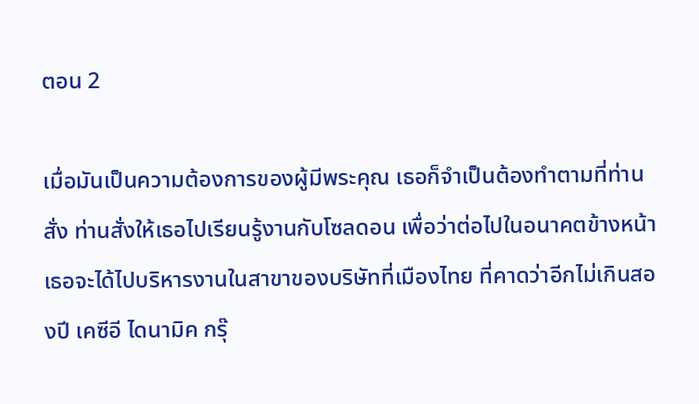ตอน 2

เมื่อมันเป็นความต้องการของผู้มีพระคุณ เธอก็จำเป็นต้องทำตามที่ท่านสั่ง ท่านสั่งให้เธอไปเรียนรู้งานกับโซลดอน เพื่อว่าต่อไปในอนาคตข้างหน้า เธอจะได้ไปบริหารงานในสาขาของบริษัทที่เมืองไทย ที่คาดว่าอีกไม่เกินสองปี เคซีอี ไดนามิค กรุ๊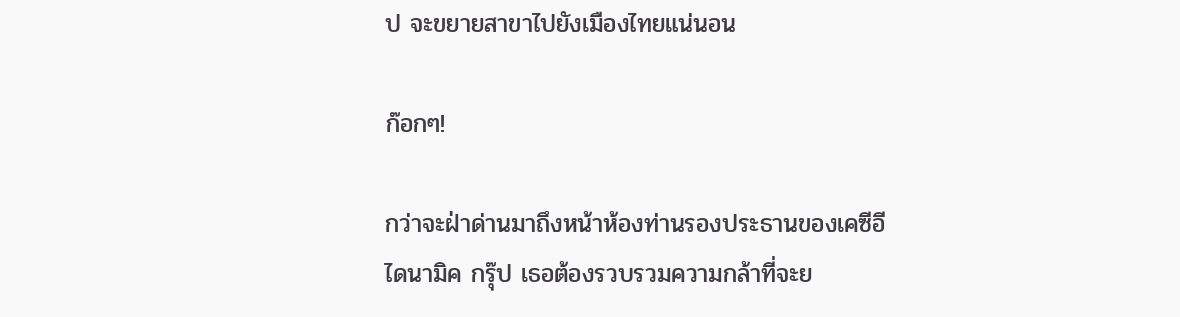ป จะขยายสาขาไปยังเมืองไทยแน่นอน

ก๊อกๆ!

กว่าจะฝ่าด่านมาถึงหน้าห้องท่านรองประธานของเคซีอี ไดนามิค กรุ๊ป เธอต้องรวบรวมความกล้าที่จะย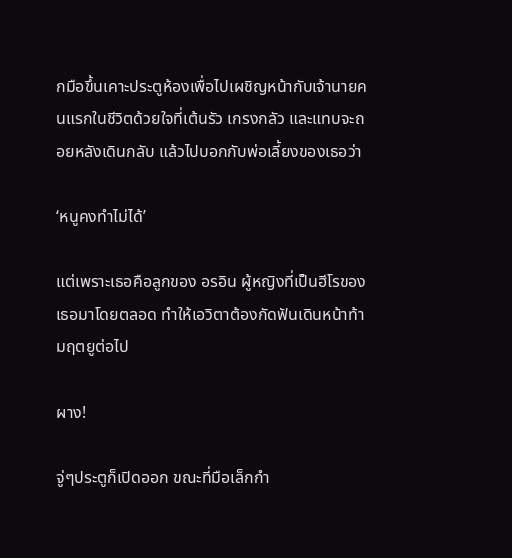กมือขึ้นเคาะประตูห้องเพื่อไปเผชิญหน้ากับเจ้านายคนแรกในชีวิตด้วยใจที่เต้นรัว เกรงกลัว และแทบจะถอยหลังเดินกลับ แล้วไปบอกกับพ่อเลี้ยงของเธอว่า

‘หนูคงทำไม่ได้’

แต่เพราะเธอคือลูกของ อรอิน ผู้หญิงที่เป็นฮีโรของเธอมาโดยตลอด ทำให้เอวิตาต้องกัดฟันเดินหน้าท้ามฤตยูต่อไป

ผาง!

จู่ๆประตูก็เปิดออก ขณะที่มือเล็กกำ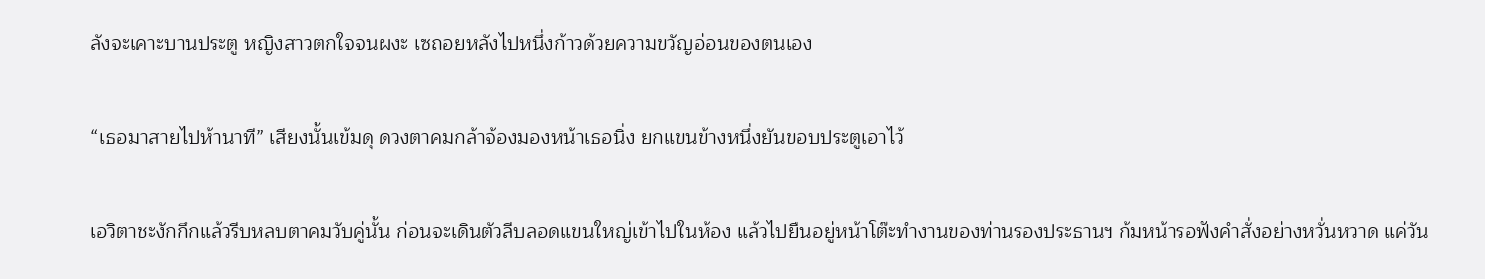ลังจะเคาะบานประตู หญิงสาวตกใจจนผงะ เซถอยหลังไปหนึ่งก้าวด้วยความขวัญอ่อนของตนเอง

“เธอมาสายไปห้านาที” เสียงนั้นเข้มดุ ดวงตาคมกล้าจ้องมองหน้าเธอนิ่ง ยกแขนข้างหนึ่งยันขอบประตูเอาไว้

เอวิตาชะงักกึกแล้วรีบหลบตาคมวับคู่นั้น ก่อนจะเดินตัวลีบลอดแขนใหญ่เข้าไปในห้อง แล้วไปยืนอยู่หน้าโต๊ะทำงานของท่านรองประธานฯ ก้มหน้ารอฟังคำสั่งอย่างหวั่นหวาด แค่วัน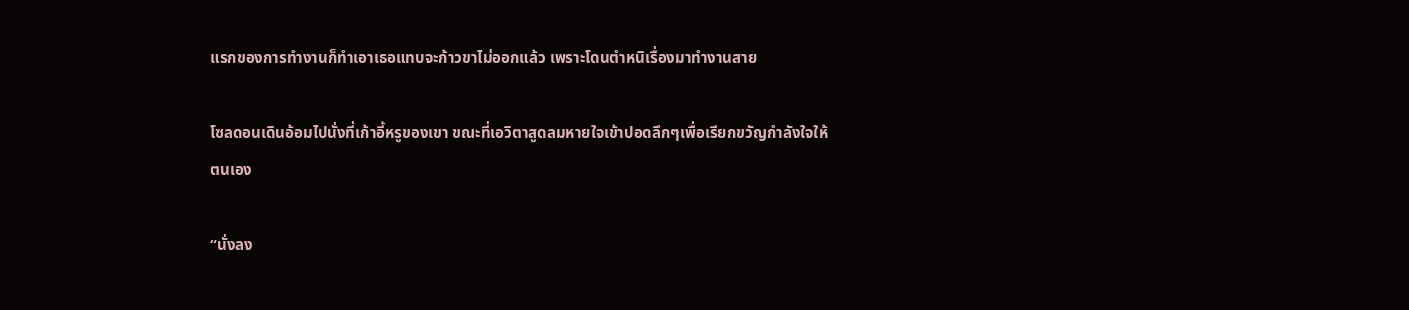แรกของการทำงานก็ทำเอาเธอแทบจะก้าวขาไม่ออกแล้ว เพราะโดนตำหนิเรื่องมาทำงานสาย

โซลดอนเดินอ้อมไปนั่งที่เก้าอี้หรูของเขา ขณะที่เอวิตาสูดลมหายใจเข้าปอดลึกๆเพื่อเรียกขวัญกำลังใจให้ตนเอง

“นั่งลง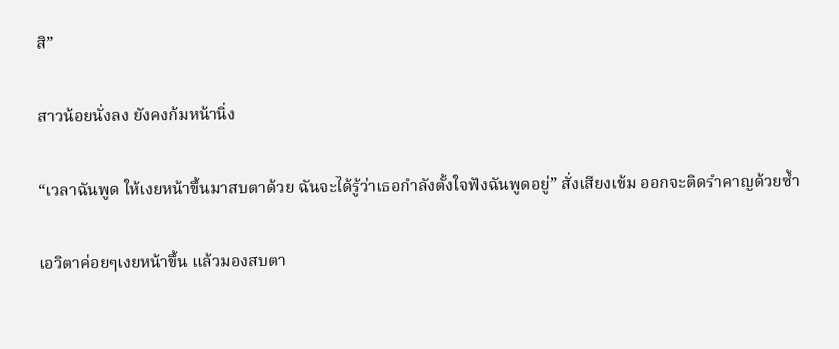สิ”

สาวน้อยนั่งลง ยังคงก้มหน้านิ่ง

“เวลาฉันพูด ให้เงยหน้าขึ้นมาสบตาด้วย ฉันจะได้รู้ว่าเธอกำลังตั้งใจฟังฉันพูดอยู่” สั่งเสียงเข้ม ออกจะติดรำคาญด้วยซ้ำ

เอวิตาค่อยๆเงยหน้าขึ้น แล้วมองสบตา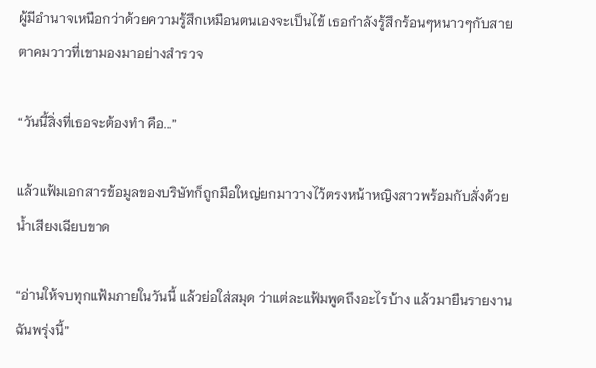ผู้มีอำนาจเหนือกว่าด้วยความรู้สึกเหมือนตนเองจะเป็นไข้ เธอกำลังรู้สึกร้อนๆหนาวๆกับสายตาคมวาวที่เขามองมาอย่างสำรวจ

“วันนี้สิ่งที่เธอจะต้องทำ คือ...”

แล้วแฟ้มเอกสารข้อมูลของบริษัทก็ถูกมือใหญ่ยกมาวางไว้ตรงหน้าหญิงสาวพร้อมกับสั่งด้วยน้ำเสียงเฉียบขาด

“อ่านให้จบทุกแฟ้มภายในวันนี้ แล้วย่อใส่สมุด ว่าแต่ละแฟ้มพูดถึงอะไรบ้าง แล้วมายืนรายงานฉันพรุ่งนี้”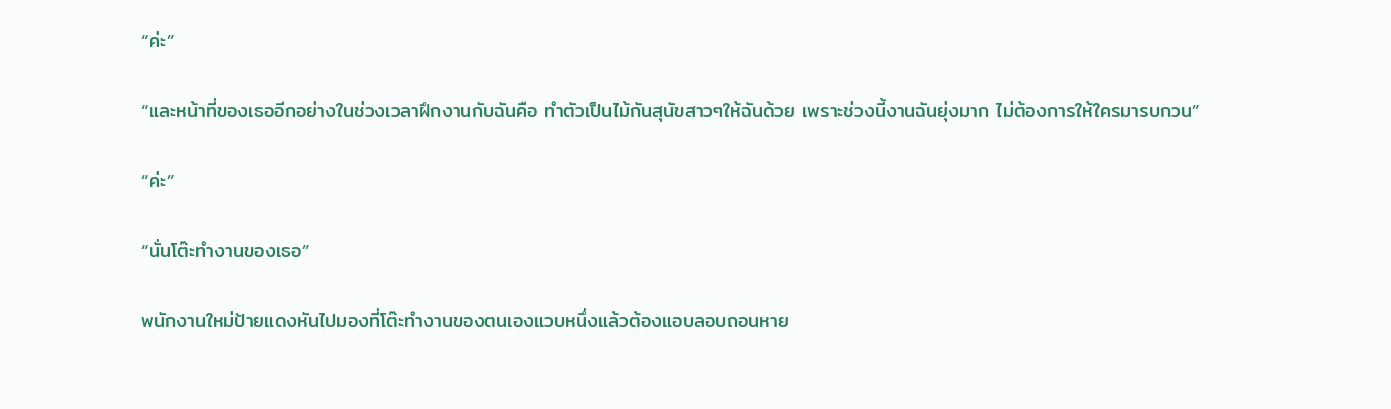“ค่ะ”

“และหน้าที่ของเธออีกอย่างในช่วงเวลาฝึกงานกับฉันคือ ทำตัวเป็นไม้กันสุนัขสาวๆให้ฉันด้วย เพราะช่วงนี้งานฉันยุ่งมาก ไม่ต้องการให้ใครมารบกวน”

“ค่ะ”

“นั่นโต๊ะทำงานของเธอ”

พนักงานใหม่ป้ายแดงหันไปมองที่โต๊ะทำงานของตนเองแวบหนึ่งแล้วต้องแอบลอบถอนหาย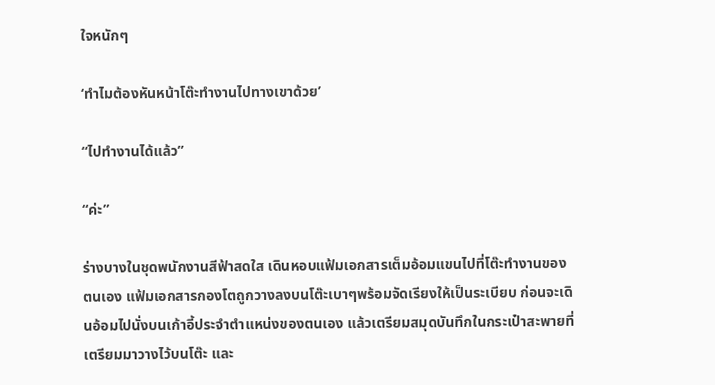ใจหนักๆ

‘ทำไมต้องหันหน้าโต๊ะทำงานไปทางเขาด้วย’

“ไปทำงานได้แล้ว”

“ค่ะ”

ร่างบางในชุดพนักงานสีฟ้าสดใส เดินหอบแฟ้มเอกสารเต็มอ้อมแขนไปที่โต๊ะทำงานของตนเอง แฟ้มเอกสารกองโตถูกวางลงบนโต๊ะเบาๆพร้อมจัดเรียงให้เป็นระเบียบ ก่อนจะเดินอ้อมไปนั่งบนเก้าอี้ประจำตำแหน่งของตนเอง แล้วเตรียมสมุดบันทึกในกระเป๋าสะพายที่เตรียมมาวางไว้บนโต๊ะ และ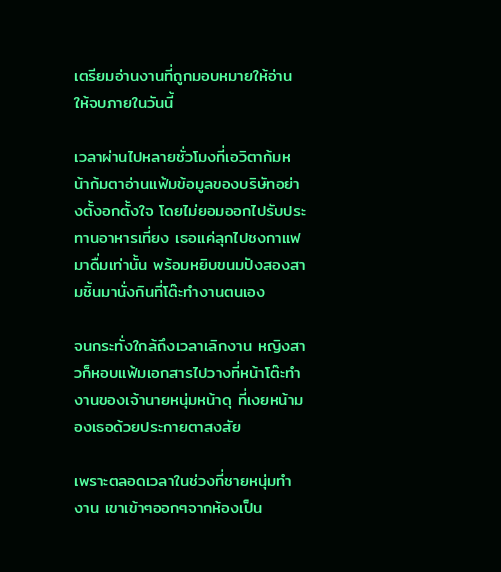เตรียมอ่านงานที่ถูกมอบหมายให้อ่านให้จบภายในวันนี้

เวลาผ่านไปหลายชั่วโมงที่เอวิตาก้มหน้าก้มตาอ่านแฟ้มข้อมูลของบริษัทอย่างตั้งอกตั้งใจ โดยไม่ยอมออกไปรับประทานอาหารเที่ยง เธอแค่ลุกไปชงกาแฟมาดื่มเท่านั้น พร้อมหยิบขนมปังสองสามชิ้นมานั่งกินที่โต๊ะทำงานตนเอง

จนกระทั่งใกล้ถึงเวลาเลิกงาน หญิงสาวก็หอบแฟ้มเอกสารไปวางที่หน้าโต๊ะทำงานของเจ้านายหนุ่มหน้าดุ ที่เงยหน้ามองเธอด้วยประกายตาสงสัย

เพราะตลอดเวลาในช่วงที่ชายหนุ่มทำงาน เขาเข้าๆออกๆจากห้องเป็น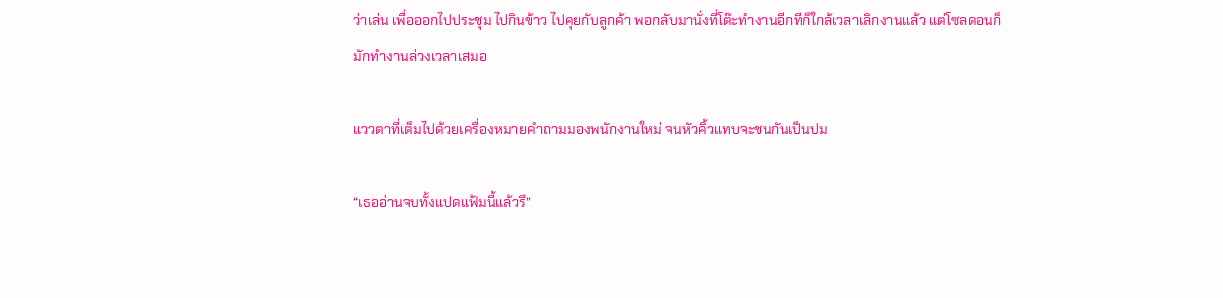ว่าเล่น เพื่อออกไปประชุม ไปกินข้าว ไปคุยกับลูกค้า พอกลับมานั่งที่โต๊ะทำงานอีกทีก็ใกล้เวลาเลิกงานแล้ว แต่โซลดอนก็มักทำงานล่วงเวลาเสมอ

แววตาที่เต็มไปด้วยเครื่องหมายคำถามมองพนักงานใหม่ จนหัวคิ้วแทบจะชนกันเป็นปม

“เธออ่านจบทั้งแปดแฟ้มนี้แล้วรึ”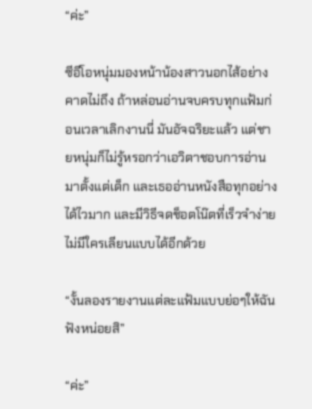“ค่ะ”

ซีอีโอหนุ่มมองหน้าน้องสาวนอกไส้อย่างคาดไม่ถึง ถ้าหล่อนอ่านจบครบทุกแฟ้มก่อนเวลาเลิกงานนี่ มันอัจฉริยะแล้ว แต่ชายหนุ่มก็ไม่รู้หรอกว่าเอวิตาชอบการอ่านมาตั้งแต่เด็ก และเธออ่านหนังสือทุกอย่างได้ไวมาก และมีวิธีจดช็อตโน๊ตที่เร็วจำง่ายไม่มีใครเลียนแบบได้อีกด้วย

“งั้นลองรายงานแต่ละแฟ้มแบบย่อๆให้ฉันฟังหน่อยสิ”

“ค่ะ”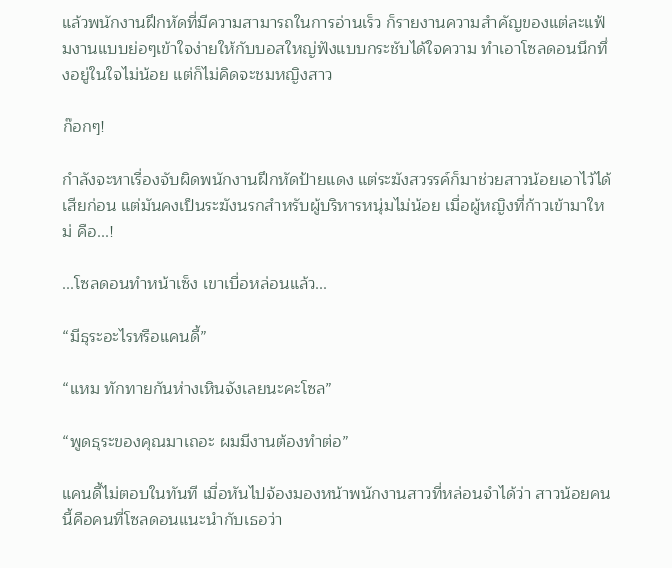แล้วพนักงานฝึกหัดที่มีความสามารถในการอ่านเร็ว ก็รายงานความสำคัญของแต่ละแฟ้มงานแบบย่อๆเข้าใจง่ายให้กับบอสใหญ่ฟังแบบกระชับได้ใจความ ทำเอาโซลดอนนึกทึ่งอยู่ในใจไม่น้อย แต่ก็ไม่คิดจะชมหญิงสาว

ก๊อกๆ!

กำลังจะหาเรื่องจับผิดพนักงานฝึกหัดป้ายแดง แต่ระฆังสวรรค์ก็มาช่วยสาวน้อยเอาไว้ได้เสียก่อน แต่มันคงเป็นระฆังนรกสำหรับผู้บริหารหนุ่มไม่น้อย เมื่อผู้หญิงที่ก้าวเข้ามาใหม่ คือ...!

...โซลดอนทำหน้าเซ็ง เขาเบื่อหล่อนแล้ว...

“มีธุระอะไรหรือแคนดี้”

“แหม ทักทายกันห่างเหินจังเลยนะคะโซล”

“พูดธุระของคุณมาเถอะ ผมมีงานต้องทำต่อ”

แคนดี้ไม่ตอบในทันที เมื่อหันไปจ้องมองหน้าพนักงานสาวที่หล่อนจำได้ว่า สาวน้อยคนนี้คือคนที่โซลดอนแนะนำกับเธอว่า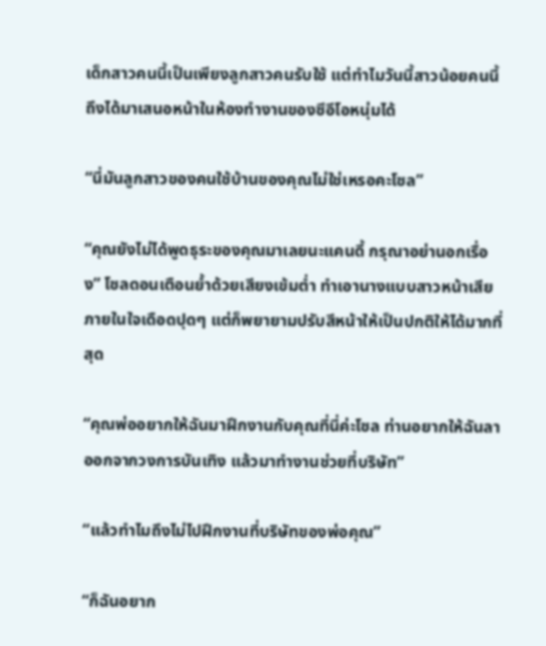เด็กสาวคนนี้เป็นเพียงลูกสาวคนรับใช้ แต่ทำไมวันนี้สาวน้อยคนนี้ถึงได้มาเสนอหน้าในห้องทำงานของซีอีโอหนุ่มได้

“นี่มันลูกสาวของคนใช้บ้านของคุณไม่ใช่เหรอคะโซล”

“คุณยังไม่ได้พูดธุระของคุณมาเลยนะแคนดี้ กรุณาอย่านอกเรื่อง” โซลดอนเตือนย้ำด้วยเสียงเข้มต่ำ ทำเอานางแบบสาวหน้าเสีย ภายในใจเดือดปุดๆ แต่ก็พยายามปรับสีหน้าให้เป็นปกติให้ได้มากที่สุด

“คุณพ่ออยากให้ฉันมาฝึกงานกับคุณที่นี่ค่ะโซล ท่านอยากให้ฉันลาออกจากวงการบันเทิง แล้วมาทำงานช่วยที่บริษัท”

“แล้วทำไมถึงไม่ไปฝึกงานที่บริษัทของพ่อคุณ”

“ก็ฉันอยาก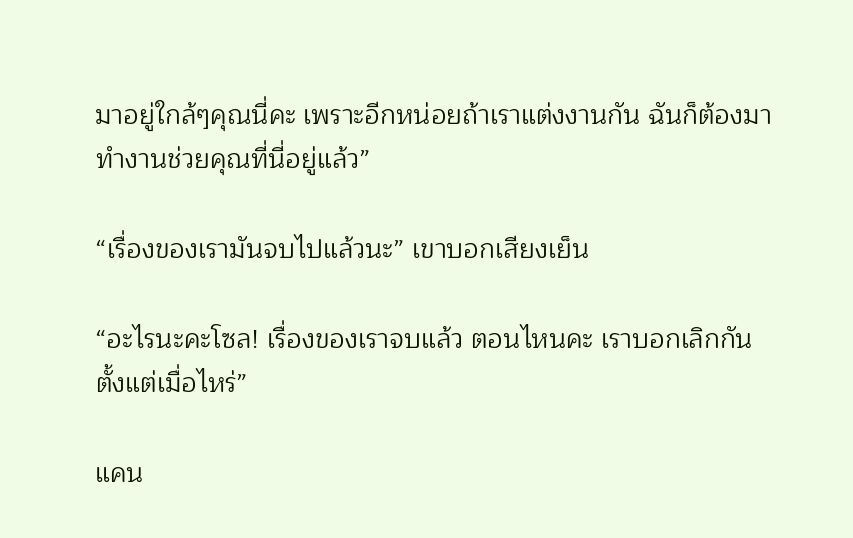มาอยู่ใกล้ๆคุณนี่คะ เพราะอีกหน่อยถ้าเราแต่งงานกัน ฉันก็ต้องมาทำงานช่วยคุณที่นี่อยู่แล้ว”

“เรื่องของเรามันจบไปแล้วนะ” เขาบอกเสียงเย็น

“อะไรนะคะโซล! เรื่องของเราจบแล้ว ตอนไหนคะ เราบอกเลิกกันตั้งแต่เมื่อไหร่”

แคน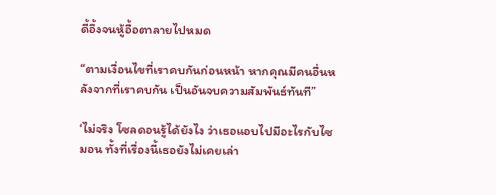ดี้อึ้งจนหู้อื้อตาลายไปหมด

“ตามเงื่อนไขที่เราคบกันก่อนหน้า หากคุณมีคนอื่นหลังจากที่เราคบกัน เป็นอันจบความสัมพันธ์ทันที”

‘ไม่จริง โซลดอนรู้ได้ยังไง ว่าเธอแอบไปมีอะไรกับไซมอน ทั้งที่เรื่องนี้เธอยังไม่เคยเล่า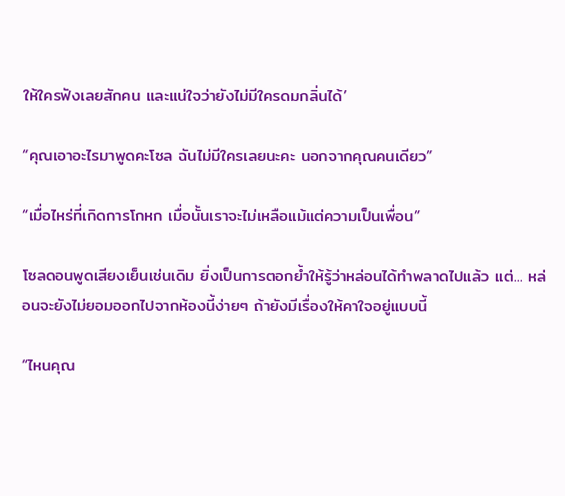ให้ใครฟังเลยสักคน และแน่ใจว่ายังไม่มีใครดมกลิ่นได้’

“คุณเอาอะไรมาพูดคะโซล ฉันไม่มีใครเลยนะคะ นอกจากคุณคนเดียว”

“เมื่อไหร่ที่เกิดการโกหก เมื่อนั้นเราจะไม่เหลือแม้แต่ความเป็นเพื่อน”

โซลดอนพูดเสียงเย็นเช่นเดิม ยิ่งเป็นการตอกย้ำให้รู้ว่าหล่อนได้ทำพลาดไปแล้ว แต่... หล่อนจะยังไม่ยอมออกไปจากห้องนี้ง่ายๆ ถ้ายังมีเรื่องให้คาใจอยู่แบบนี้

“ไหนคุณ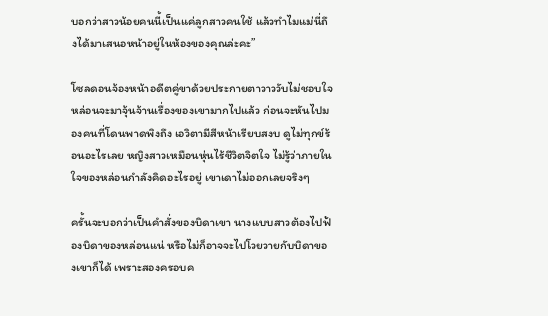บอกว่าสาวน้อยคนนี้เป็นแค่ลูกสาวคนใช้ แล้วทำไมแม่นี่ถึงได้มาเสนอหน้าอยู่ในห้องของคุณล่ะคะ”

โซลดอนจ้องหน้าอดีตคู่ขาด้วยประกายตาวาววับไม่ชอบใจ หล่อนจะมาจุ้นจ้านเรื่องของเขามากไปแล้ว ก่อนจะหันไปมองคนที่โดนพาดพิงถึง เอวิตามีสีหน้าเรียบสงบ ดูไม่ทุกข์ร้อนอะไรเลย หญิงสาวเหมือนหุ่นไร้ชีวิตจิตใจ ไม่รู้ว่าภายในใจของหล่อนกำลังคิดอะไรอยู่ เขาเดาไม่ออกเลยจริงๆ

ครั้นจะบอกว่าเป็นคำสั่งของบิดาเขา นางแบบสาวต้องไปฟ้องบิดาของหล่อนแน่ หรือไม่ก็อาจจะไปโวยวายกับบิดาของเขาก็ได้ เพราะสองครอบค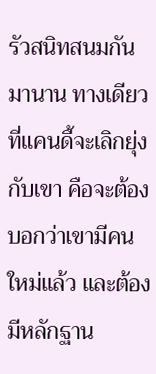รัวสนิทสนมกันมานาน ทางเดียวที่แคนดี้จะเลิกยุ่งกับเขา คือจะต้องบอกว่าเขามีคนใหม่แล้ว และต้องมีหลักฐาน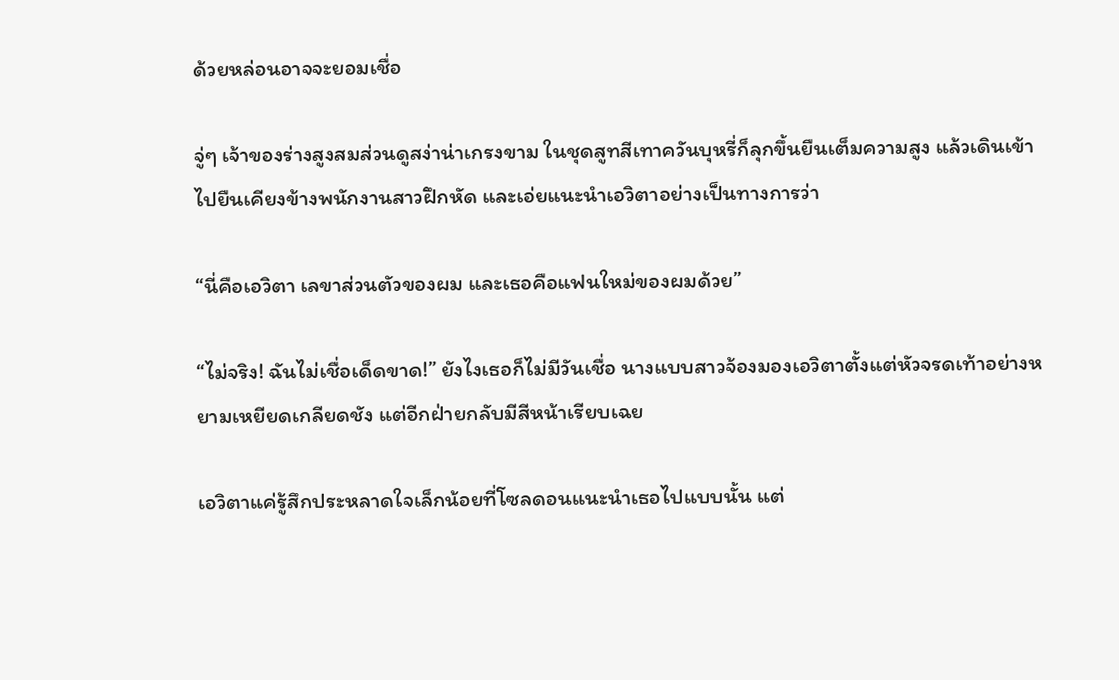ด้วยหล่อนอาจจะยอมเชื่อ

จู่ๆ เจ้าของร่างสูงสมส่วนดูสง่าน่าเกรงขาม ในชุดสูทสีเทาควันบุหรี่ก็ลุกขึ้นยืนเต็มความสูง แล้วเดินเข้าไปยืนเคียงข้างพนักงานสาวฝึกหัด และเอ่ยแนะนำเอวิตาอย่างเป็นทางการว่า

“นี่คือเอวิตา เลขาส่วนตัวของผม และเธอคือแฟนใหม่ของผมด้วย”

“ไม่จริง! ฉันไม่เชื่อเด็ดขาด!” ยังไงเธอก็ไม่มีวันเชื่อ นางแบบสาวจ้องมองเอวิตาตั้งแต่หัวจรดเท้าอย่างหยามเหยียดเกลียดชัง แต่อีกฝ่ายกลับมีสีหน้าเรียบเฉย

เอวิตาแค่รู้สึกประหลาดใจเล็กน้อยที่โซลดอนแนะนำเธอไปแบบนั้น แต่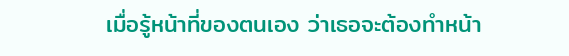เมื่อรู้หน้าที่ของตนเอง ว่าเธอจะต้องทำหน้า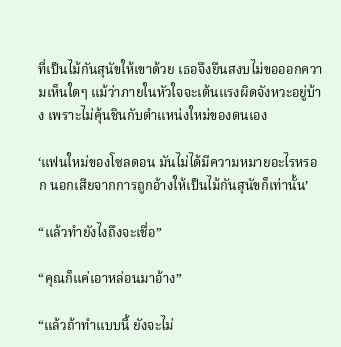ที่เป็นไม้กันสุนัขให้เขาด้วย เธอจึงยืนสงบไม่ขอออกความเห็นใดๆ แม้ว่าภายในหัวใจจะเต้นแรงผิดจังหวะอยู่บ้าง เพราะไม่คุ้นชินกับตำแหน่งใหม่ของตนเอง

‘แฟนใหม่ของโซลดอน มันไม่ได้มีความหมายอะไรหรอก นอกเสียจากการถูกอ้างให้เป็นไม้กันสุนัขก็เท่านั้น’

“แล้วทำยังไงถึงจะเชื่อ”

“คุณก็แค่เอาหล่อนมาอ้าง”

“แล้วถ้าทำแบบนี้ ยังจะไม่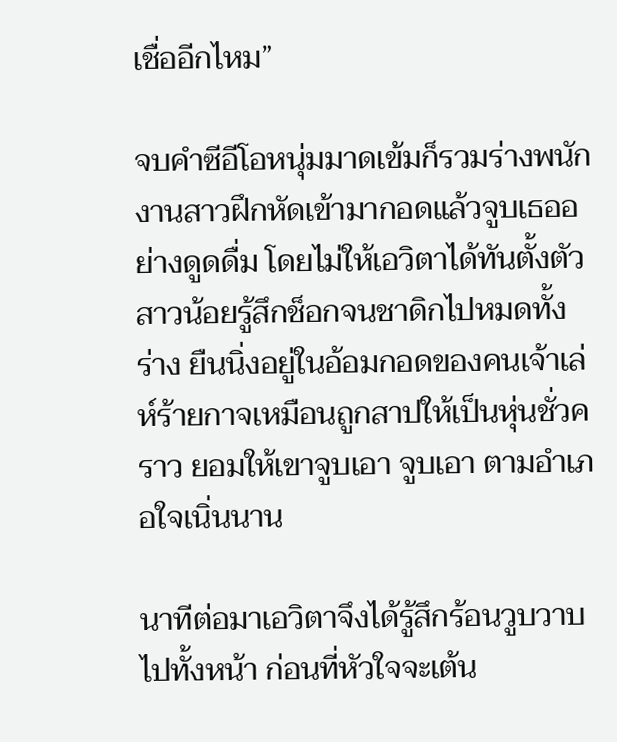เชื่ออีกไหม”

จบคำซีอีโอหนุ่มมาดเข้มก็รวมร่างพนักงานสาวฝึกหัดเข้ามากอดแล้วจูบเธออย่างดูดดื่ม โดยไม่ให้เอวิตาได้ทันตั้งตัว สาวน้อยรู้สึกช็อกจนชาดิกไปหมดทั้งร่าง ยืนนิ่งอยู่ในอ้อมกอดของคนเจ้าเล่ห์ร้ายกาจเหมือนถูกสาปให้เป็นหุ่นชั่วคราว ยอมให้เขาจูบเอา จูบเอา ตามอำเภอใจเนิ่นนาน

นาทีต่อมาเอวิตาจึงได้รู้สึกร้อนวูบวาบไปทั้งหน้า ก่อนที่หัวใจจะเต้น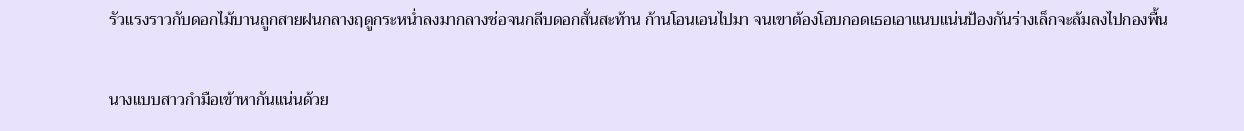รัวแรงราวกับดอกไม้บานถูกสายฝนกลางฤดูกระหน่ำลงมากลางช่อจนกลีบดอกสั่นสะท้าน ก้านโอนเอนไปมา จนเขาต้องโอบกอดเธอเอาแนบแน่นป้องกันร่างเล็กจะล้มลงไปกองพื้น

นางแบบสาวกำมือเข้าหากันแน่นด้วย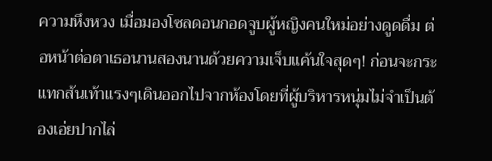ความหึงหวง เมื่อมองโซลดอนกอดจูบผู้หญิงคนใหม่อย่างดูดดื่ม ต่อหน้าต่อตาเธอนานสองนานด้วยความเจ็บแค้นใจสุดๆ! ก่อนจะกระแทกส้นเท้าแรงๆเดินออกไปจากห้องโดยที่ผู้บริหารหนุ่มไม่จำเป็นต้องเอ่ยปากไล่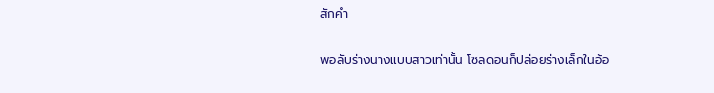สักคำ

พอลับร่างนางแบบสาวเท่านั้น โซลดอนก็ปล่อยร่างเล็กในอ้อ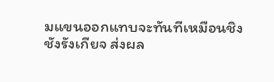มแขนออกแทบจะทันทีเหมือนชิงชังรังเกียจ ส่งผล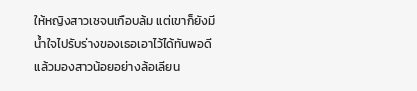ให้หญิงสาวเซจนเกือบล้ม แต่เขาก็ยังมีน้ำใจไปรับร่างของเธอเอาไว้ได้ทันพอดี แล้วมองสาวน้อยอย่างล้อเลียน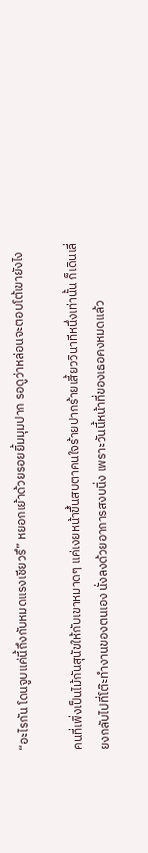“อะไรกัน โดนจูบแค่นี้ถึงกับหมดแรงเชียวรึ” หยอกเย้าด้วยรอยยิ้มมุมปาก รอดูว่าหล่อนจะตอบโต้เขายังไง

คนที่เพิ่งเป็นไม้กันสุนัขให้กับเขาหมาดๆ แค่เงยหน้าขึ้นสบตาคนใจร้ายปากร้ายเสี้ยววินาทีหนึ่งเท่านั้น ก็เดินเลี่ยงกลับไปที่โต๊ะทำงานของตนเอง นั่งลงด้วยอาการสงบนิ่ง เพราะวันนี้หน้าที่ของเธอคงหมดแล้ว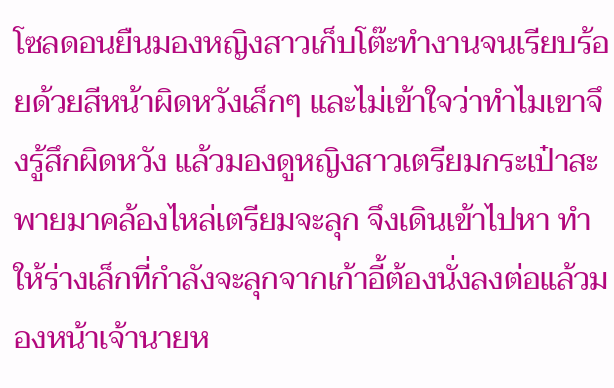โซลดอนยืนมองหญิงสาวเก็บโต๊ะทำงานจนเรียบร้อยด้วยสีหน้าผิดหวังเล็กๆ และไม่เข้าใจว่าทำไมเขาจึงรู้สึกผิดหวัง แล้วมองดูหญิงสาวเตรียมกระเป๋าสะพายมาคล้องไหล่เตรียมจะลุก จึงเดินเข้าไปหา ทำให้ร่างเล็กที่กำลังจะลุกจากเก้าอี้ต้องนั่งลงต่อแล้วมองหน้าเจ้านายห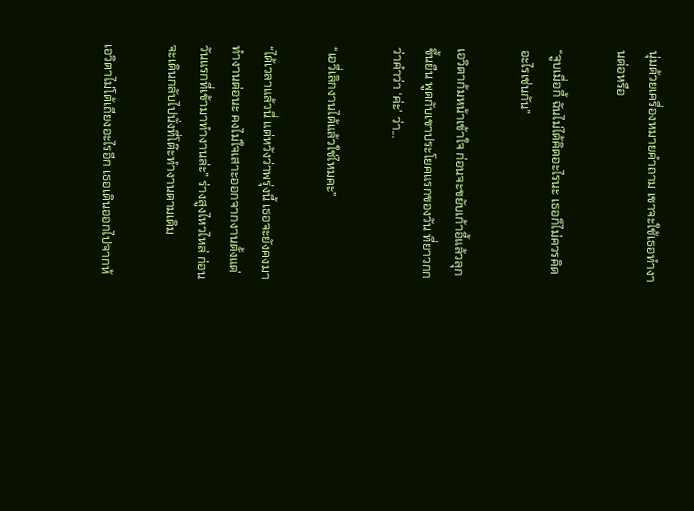นุ่มด้วยเครื่องหมายคำถาม เขาจะใช้เธอทำงานต่อหรือ

“จูบเมื่อกี้ ฉันไม่ได้คิดอะไรนะ เธอก็ไม่ควรคิดอะไรเช่นกัน”

เอวิตาก้มหน้าเข้าใจ ก่อนจะขยับเก้าอี้แล้วลุกขึ้นยืน พูดกับเขาประโยคแรกของวัน ที่ยาวกกว่าคำว่า ‘ค่ะ’ ว่า...

“เอวี่เลิกงานได้แล้วใช่ไหมคะ”

“ได้เวลาแล้วนี่ แต่หวังว่าพรุ่งนี้ เธอจะยังคงมาทำงานต่อนะ คงไม่ใจเสาะออกจากงานตั้งแต่วันแรกที่เข้ามาทำงานล่ะ” ร่างสูงไหวไหล่ ก่อนจะเดินกลับไปนั่งที่โต๊ะทำงานตามเดิม

เอวิตาไม่โต้เถียงอะไรอีก เธอเดินออกไปจากห้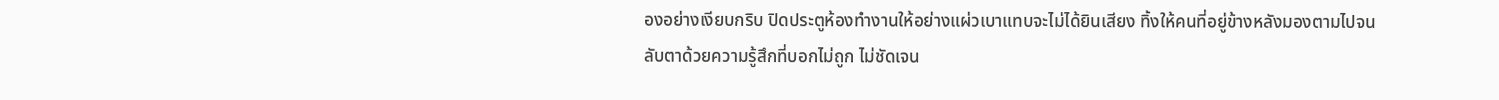องอย่างเงียบกริบ ปิดประตูห้องทำงานให้อย่างแผ่วเบาแทบจะไม่ได้ยินเสียง ทิ้งให้คนที่อยู่ข้างหลังมองตามไปจนลับตาด้วยความรู้สึกที่บอกไม่ถูก ไม่ชัดเจน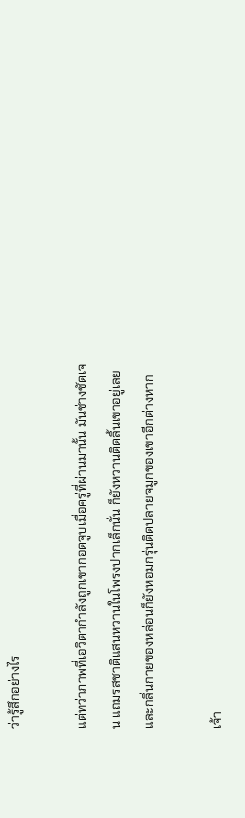ว่ารู้สึกอย่างไร

แต่ทว่าภาพที่เอวิตากำลังถูกเขากอดจูบเมื่อครู่ที่ผ่านมานั้น มันช่างชัดเจน แถมรสชาติแสนหวานในโพรงปากเล็กนั่น ก็ยังหวานติดลิ้นเขาอยู่เลย และกลิ่นกายของหล่อนก็ยังหอมกรุ่นติดปลายจมูกของเขาอีกต่างหาก

เจ้า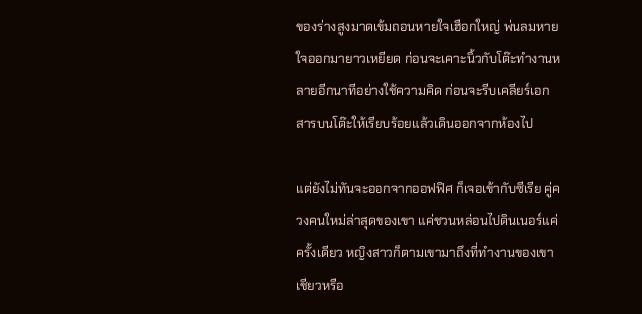ของร่างสูงมาดเข้มถอนหายใจเฮือกใหญ่ พ่นลมหายใจออกมายาวเหยียด ก่อนจะเคาะนิ้วกับโต๊ะทำงานหลายอีกนาทีอย่างใช้ความคิด ก่อนจะรีบเคลียร์เอกสารบนโต๊ะให้เรียบร้อยแล้วเดินออกจากห้องไป

แต่ยังไม่ทันจะออกจากออฟฟิศ ก็เจอเข้ากับซีเรีย คู่ควงคนใหม่ล่าสุดของเขา แค่ชวนหล่อนไปดินเนอร์แค่ครั้งเดียว หญิงสาวก็ตามเขามาถึงที่ทำงานของเขาเชียวหรือ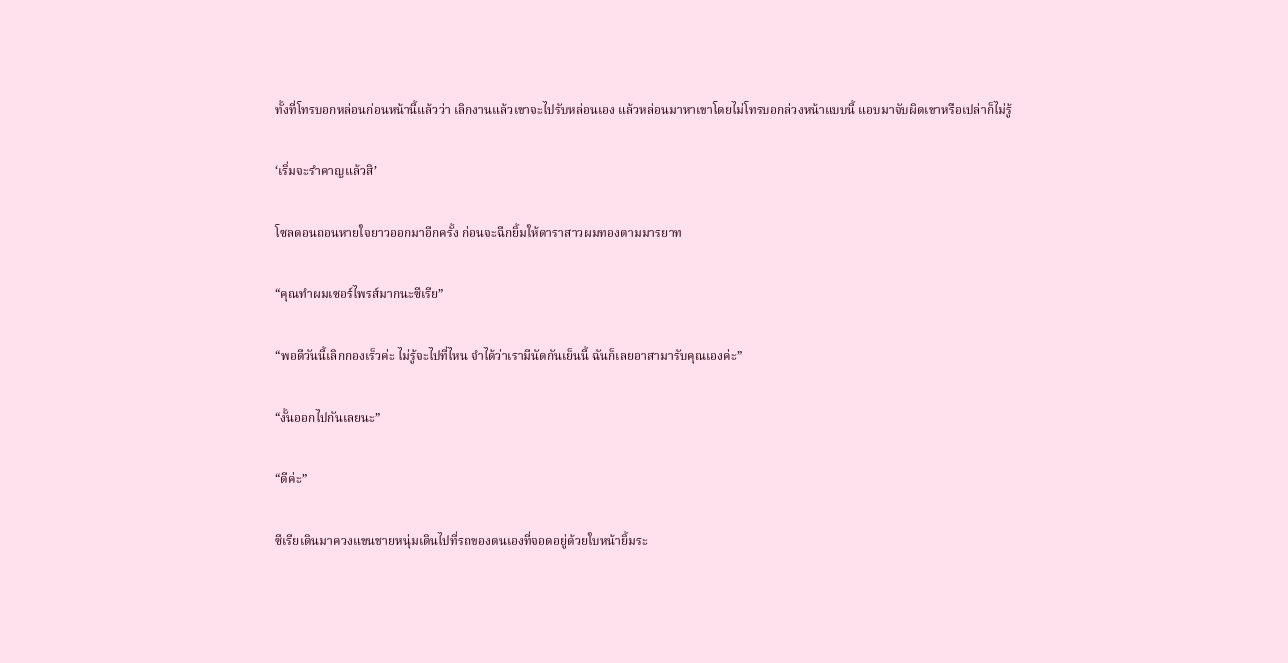ทั้งที่โทรบอกหล่อนก่อนหน้านี้แล้วว่า เลิกงานแล้วเขาจะไปรับหล่อนเอง แล้วหล่อนมาหาเขาโดยไม่โทรบอกล่วงหน้าแบบนี้ แอบมาจับผิดเขาหรือเปล่าก็ไม่รู้

‘เริ่มจะรำคาญแล้วสิ’

โซลดอนถอนหายใจยาวออกมาอีกครั้ง ก่อนจะฉีกยิ้มให้ดาราสาวผมทองตามมารยาท

“คุณทำผมเซอร์ไพรส์มากนะซีเรีย”

“พอดีวันนี้เลิกกองเร็วค่ะ ไม่รู้จะไปที่ไหน จำได้ว่าเรามีนัดกันเย็นนี้ ฉันก็เลยอาสามารับคุณเองค่ะ”

“งั้นออกไปกันเลยนะ”

“ดีค่ะ”

ซีเรียเดินมาควงแขนชายหนุ่มเดินไปที่รถของตนเองที่จอดอยู่ด้วยใบหน้ายิ้มระ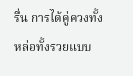รื่น การได้คู่ควงทั้งหล่อทั้งรวยแบบ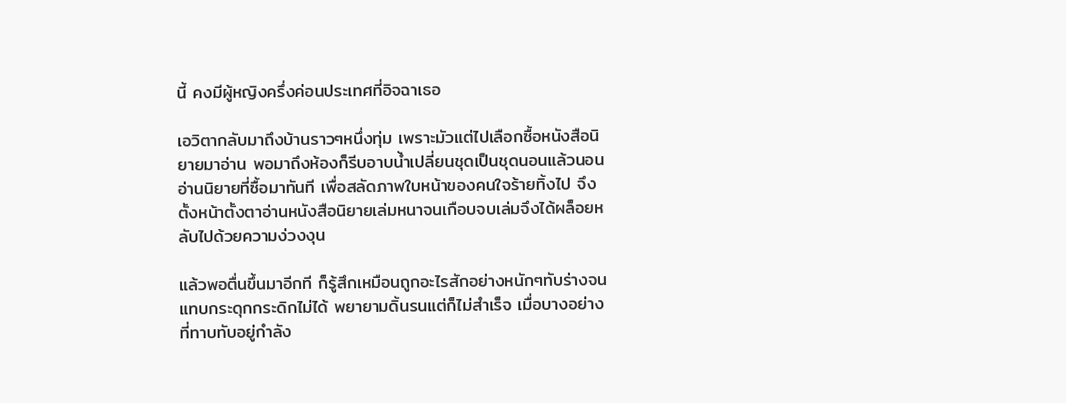นี้ คงมีผู้หญิงครึ่งค่อนประเทศที่อิจฉาเธอ

เอวิตากลับมาถึงบ้านราวๆหนึ่งทุ่ม เพราะมัวแต่ไปเลือกซื้อหนังสือนิยายมาอ่าน พอมาถึงห้องก็รีบอาบน้ำเปลี่ยนชุดเป็นชุดนอนแล้วนอนอ่านนิยายที่ซื้อมาทันที เพื่อสลัดภาพใบหน้าของคนใจร้ายทิ้งไป จึงตั้งหน้าตั้งตาอ่านหนังสือนิยายเล่มหนาจนเกือบจบเล่มจึงได้ผล็อยหลับไปด้วยความง่วงงุน

แล้วพอตื่นขึ้นมาอีกที ก็รู้สึกเหมือนถูกอะไรสักอย่างหนักๆทับร่างจนแทบกระดุกกระดิกไม่ได้ พยายามดิ้นรนแต่ก็ไม่สำเร็จ เมื่อบางอย่างที่ทาบทับอยู่กำลัง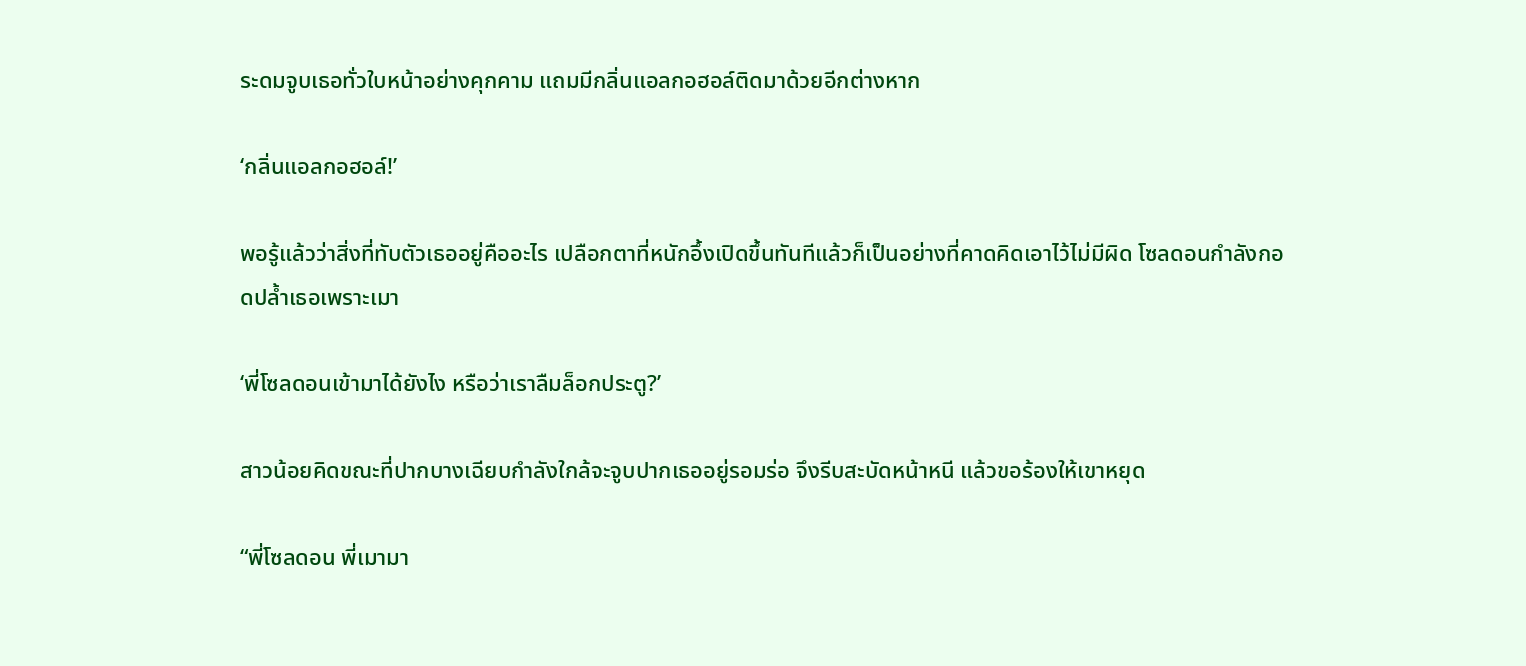ระดมจูบเธอทั่วใบหน้าอย่างคุกคาม แถมมีกลิ่นแอลกอฮอล์ติดมาด้วยอีกต่างหาก

‘กลิ่นแอลกอฮอล์!’

พอรู้แล้วว่าสิ่งที่ทับตัวเธออยู่คืออะไร เปลือกตาที่หนักอึ้งเปิดขึ้นทันทีแล้วก็เป็นอย่างที่คาดคิดเอาไว้ไม่มีผิด โซลดอนกำลังกอดปล้ำเธอเพราะเมา

‘พี่โซลดอนเข้ามาได้ยังไง หรือว่าเราลืมล็อกประตู?’

สาวน้อยคิดขณะที่ปากบางเฉียบกำลังใกล้จะจูบปากเธออยู่รอมร่อ จึงรีบสะบัดหน้าหนี แล้วขอร้องให้เขาหยุด

“พี่โซลดอน พี่เมามา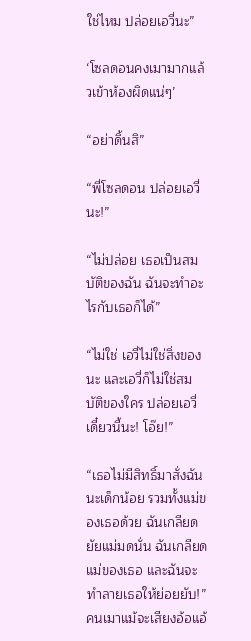ใช่ไหม ปล่อยเอวี่นะ”

‘โซลดอนคงเมามากแล้วเข้าห้องผิดแน่ๆ’

“อย่าดิ้นสิ”

“พี่โซลดอน ปล่อยเอวี่นะ!”

“ไม่ปล่อย เธอเป็นสมบัติของฉัน ฉันจะทำอะไรกับเธอก็ได้”

“ไม่ใช่ เอวี่ไม่ใช่สิ่งของนะ และเอวี่ก็ไม่ใช่สมบัติของใคร ปล่อยเอวี่เดี๋ยวนี้นะ! โอ๊ย!”

“เธอไม่มีสิทธิ์มาสั่งฉันนะเด็กน้อย รวมทั้งแม่ของเธอด้วย ฉันเกลียดยัยแม่มดนั่น ฉันเกลียดแม่ของเธอ และฉันจะทำลายเธอให้ย่อยยับ!” คนเมาแม้จะเสียงอ้อแอ้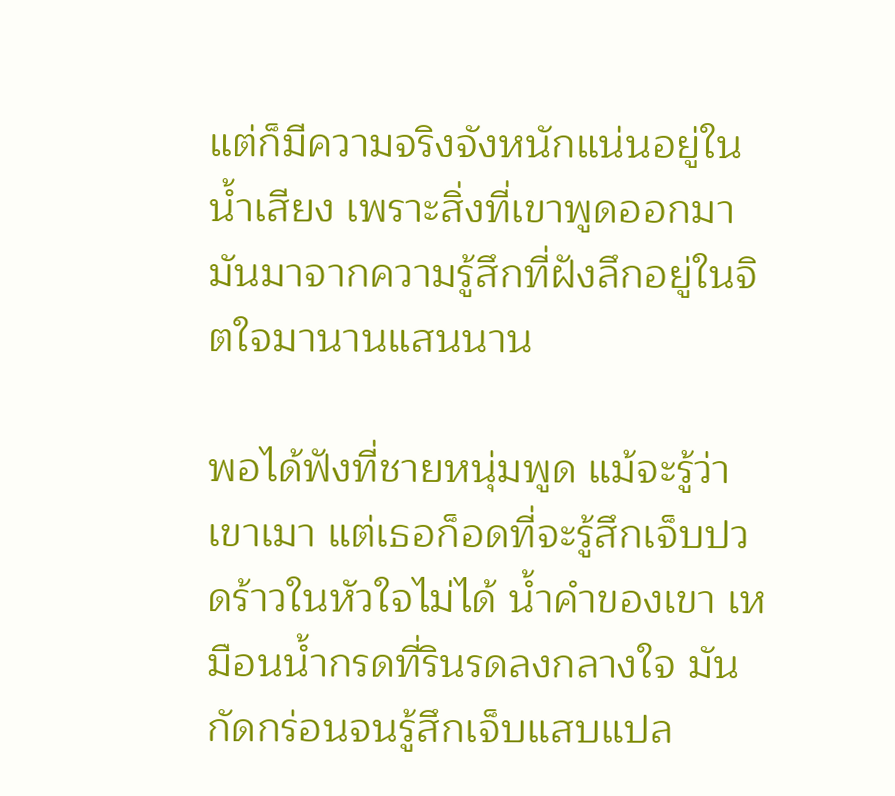แต่ก็มีความจริงจังหนักแน่นอยู่ในน้ำเสียง เพราะสิ่งที่เขาพูดออกมา มันมาจากความรู้สึกที่ฝังลึกอยู่ในจิตใจมานานแสนนาน

พอได้ฟังที่ชายหนุ่มพูด แม้จะรู้ว่าเขาเมา แต่เธอก็อดที่จะรู้สึกเจ็บปวดร้าวในหัวใจไม่ได้ น้ำคำของเขา เหมือนน้ำกรดที่รินรดลงกลางใจ มันกัดกร่อนจนรู้สึกเจ็บแสบแปล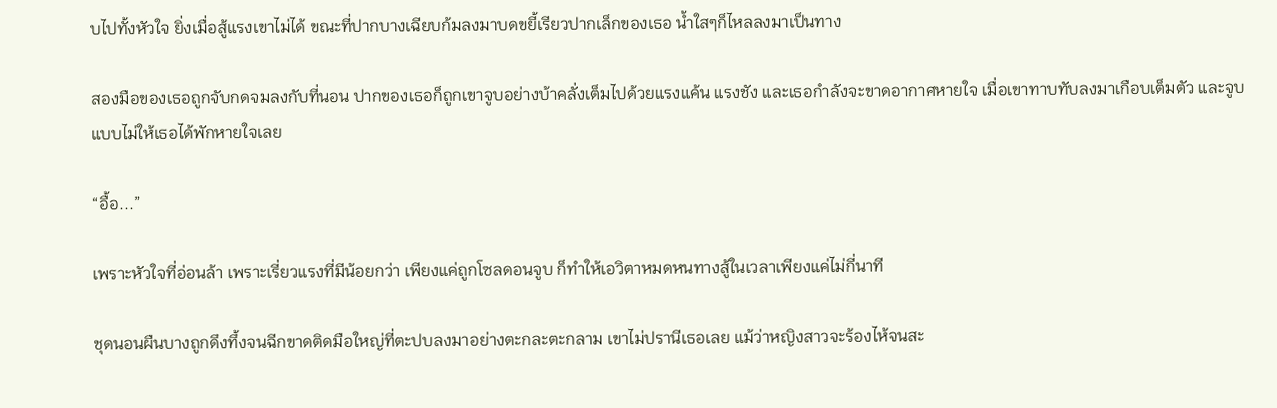บไปทั้งหัวใจ ยิ่งเมื่อสู้แรงเขาไม่ได้ ขณะที่ปากบางเฉียบก้มลงมาบดขยี้เรียวปากเล็กของเธอ น้ำใสๆก็ไหลลงมาเป็นทาง

สองมือของเธอถูกจับกดจมลงกับที่นอน ปากของเธอก็ถูกเขาจูบอย่างบ้าคลั่งเต็มไปด้วยแรงแค้น แรงชัง และเธอกำลังจะขาดอากาศหายใจ เมื่อเขาทาบทับลงมาเกือบเต็มตัว และจูบแบบไม่ให้เธอได้พักหายใจเลย

“อื้อ...”

เพราะหัวใจที่อ่อนล้า เพราะเรี่ยวแรงที่มีน้อยกว่า เพียงแค่ถูกโซลดอนจูบ ก็ทำให้เอวิตาหมดหนทางสู้ในเวลาเพียงแค่ไม่กี่นาที

ชุดนอนผืนบางถูกดึงทึ้งจนฉีกขาดติดมือใหญ่ที่ตะปบลงมาอย่างตะกละตะกลาม เขาไม่ปรานีเธอเลย แม้ว่าหญิงสาวจะร้องไห้จนสะ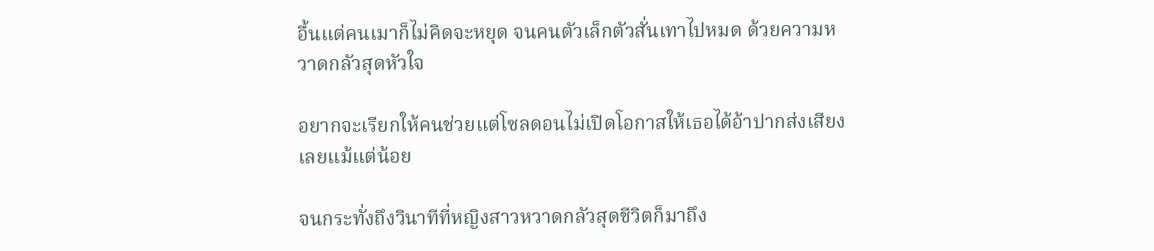อื้นแต่คนเมาก็ไม่คิดจะหยุด จนคนตัวเล็กตัวสั่นเทาไปหมด ด้วยความหวาดกลัวสุดหัวใจ

อยากจะเรียกให้คนช่วยแต่โซลดอนไม่เปิดโอกาสให้เธอได้อ้าปากส่งเสียงเลยแม้แต่น้อย

จนกระทั่งถึงวินาทีที่หญิงสาวหวาดกลัวสุดชีวิตก็มาถึง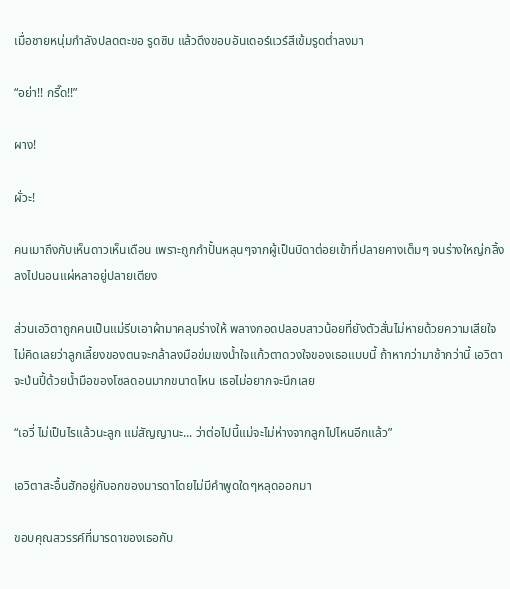เมื่อชายหนุ่มกำลังปลดตะขอ รูดซิบ แล้วดึงขอบอันเดอร์แวร์สีเข้มรูดต่ำลงมา

“อย่า!! กรี๊ด!!”

ผาง!

ผั่วะ!

คนเมาถึงกับเห็นดาวเห็นเดือน เพราะถูกกำปั้นหลุนๆจากผู้เป็นบิดาต่อยเข้าที่ปลายคางเต็มๆ จนร่างใหญ่กลิ้งลงไปนอนแผ่หลาอยู่ปลายเตียง

ส่วนเอวิตาถูกคนเป็นแม่รีบเอาผ้ามาคลุมร่างให้ พลางกอดปลอบสาวน้อยที่ยังตัวสั่นไม่หายด้วยความเสียใจ ไม่คิดเลยว่าลูกเลี้ยงของตนจะกล้าลงมือข่มเขงน้ำใจแก้วตาดวงใจของเธอแบบนี้ ถ้าหากว่ามาช้ากว่านี้ เอวิตาจะป่นปี้ด้วยน้ำมือของโซลดอนมากขนาดไหน เธอไม่อยากจะนึกเลย

“เอวี่ ไม่เป็นไรแล้วนะลูก แม่สัญญานะ... ว่าต่อไปนี้แม่จะไม่ห่างจากลูกไปไหนอีกแล้ว”

เอวิตาสะอื้นฮักอยู่กับอกของมารดาโดยไม่มีคำพูดใดๆหลุดออกมา

ขอบคุณสวรรค์ที่มารดาของเธอกับ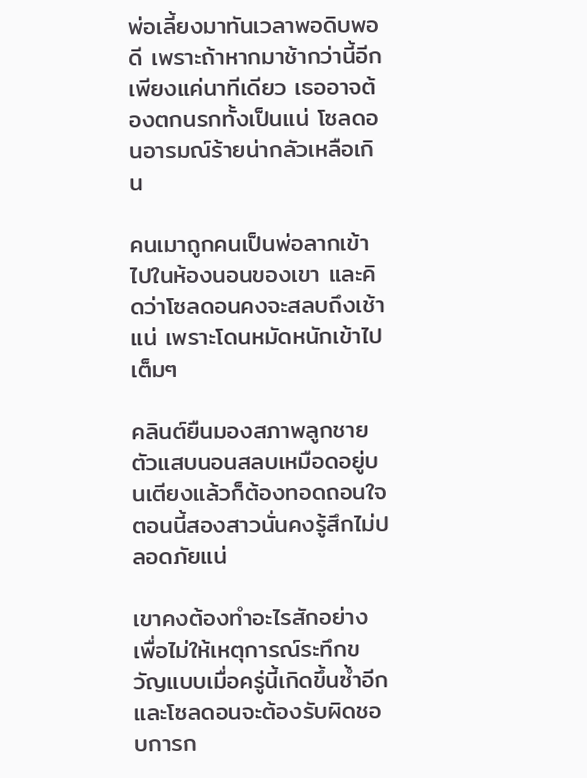พ่อเลี้ยงมาทันเวลาพอดิบพอดี เพราะถ้าหากมาช้ากว่านี้อีกเพียงแค่นาทีเดียว เธออาจต้องตกนรกทั้งเป็นแน่ โซลดอนอารมณ์ร้ายน่ากลัวเหลือเกิน

คนเมาถูกคนเป็นพ่อลากเข้าไปในห้องนอนของเขา และคิดว่าโซลดอนคงจะสลบถึงเช้าแน่ เพราะโดนหมัดหนักเข้าไปเต็มๆ

คลินต์ยืนมองสภาพลูกชายตัวแสบนอนสลบเหมือดอยู่บนเตียงแล้วก็ต้องทอดถอนใจ ตอนนี้สองสาวนั่นคงรู้สึกไม่ปลอดภัยแน่

เขาคงต้องทำอะไรสักอย่าง เพื่อไม่ให้เหตุการณ์ระทึกขวัญแบบเมื่อครู่นี้เกิดขึ้นซ้ำอีก และโซลดอนจะต้องรับผิดชอบการก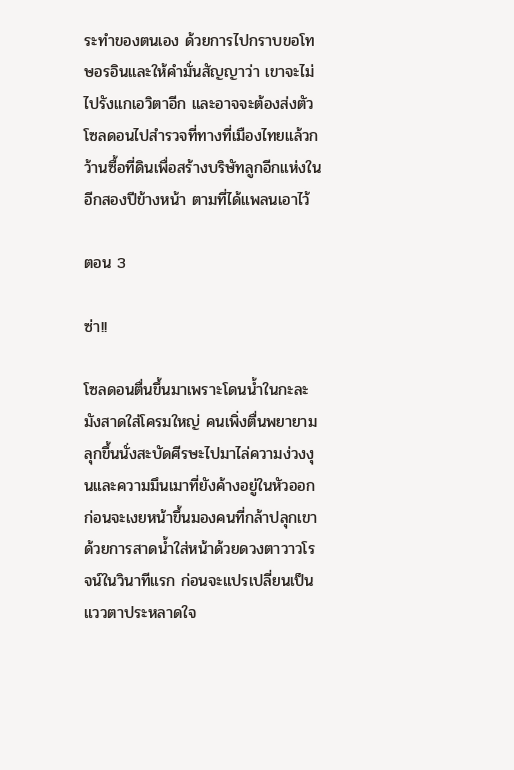ระทำของตนเอง ด้วยการไปกราบขอโทษอรอินและให้คำมั่นสัญญาว่า เขาจะไม่ไปรังแกเอวิตาอีก และอาจจะต้องส่งตัวโซลดอนไปสำรวจที่ทางที่เมืองไทยแล้วกว้านซื้อที่ดินเพื่อสร้างบริษัทลูกอีกแห่งในอีกสองปีข้างหน้า ตามที่ได้แพลนเอาไว้

ตอน 3

ซ่า!!

โซลดอนตื่นขึ้นมาเพราะโดนน้ำในกะละมังสาดใส่โครมใหญ่ คนเพิ่งตื่นพยายามลุกขึ้นนั่งสะบัดศีรษะไปมาไล่ความง่วงงุนและความมึนเมาที่ยังค้างอยู่ในหัวออก ก่อนจะเงยหน้าขึ้นมองคนที่กล้าปลุกเขาด้วยการสาดน้ำใส่หน้าด้วยดวงตาวาวโรจน์ในวินาทีแรก ก่อนจะแปรเปลี่ยนเป็นแววตาประหลาดใจ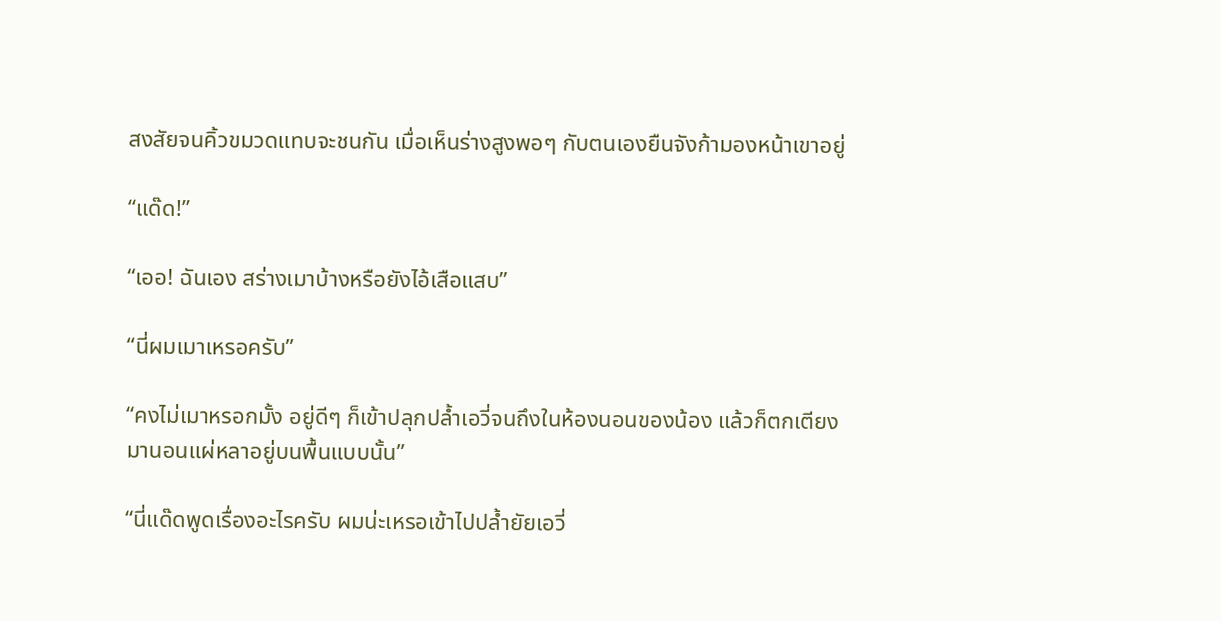สงสัยจนคิ้วขมวดแทบจะชนกัน เมื่อเห็นร่างสูงพอๆ กับตนเองยืนจังก้ามองหน้าเขาอยู่

“แด๊ด!”

“เออ! ฉันเอง สร่างเมาบ้างหรือยังไอ้เสือแสบ”

“นี่ผมเมาเหรอครับ”

“คงไม่เมาหรอกมั้ง อยู่ดีๆ ก็เข้าปลุกปล้ำเอวี่จนถึงในห้องนอนของน้อง แล้วก็ตกเตียงมานอนแผ่หลาอยู่บนพื้นแบบนั้น”

“นี่แด๊ดพูดเรื่องอะไรครับ ผมน่ะเหรอเข้าไปปล้ำยัยเอวี่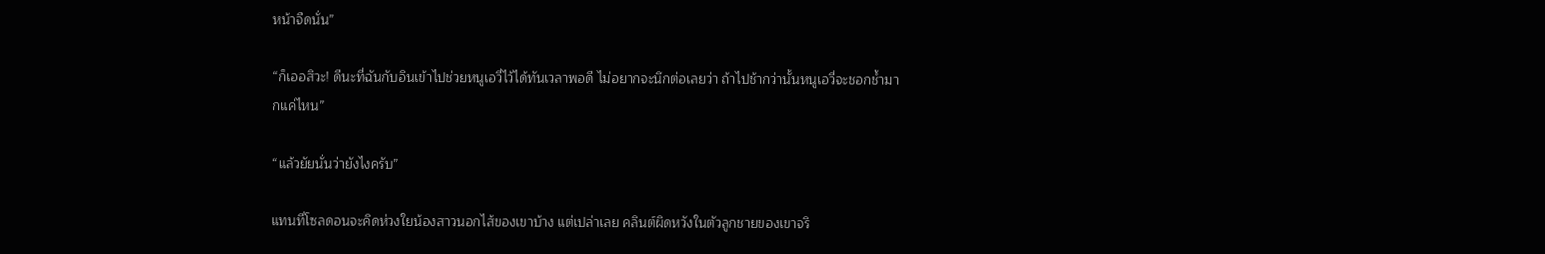หน้าจืดนั่น”

“ก็เออสิวะ! ดีนะที่ฉันกับอินเข้าไปช่วยหนูเอวี่ไว้ได้ทันเวลาพอดี ไม่อยากจะนึกต่อเลยว่า ถ้าไปช้ากว่านั้นหนูเอวี่จะชอกช้ำมากแค่ไหน”

“แล้วยัยนั่นว่ายังไงครับ”

แทนที่โซลดอนจะคิดห่วงใยน้องสาวนอกไส้ของเขาบ้าง แต่เปล่าเลย คลินต์ผิดหวังในตัวลูกชายของเขาจริ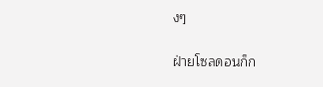งๆ

ฝ่ายโซลดอนก็ก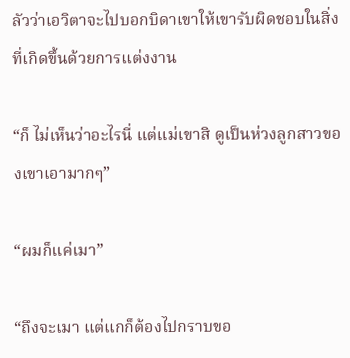ลัวว่าเอวิตาจะไปบอกบิดาเขาให้เขารับผิดชอบในสิ่งที่เกิดขึ้นด้วยการแต่งงาน

“ก็ ไม่เห็นว่าอะไรนี่ แต่แม่เขาสิ ดูเป็นห่วงลูกสาวของเขาเอามากๆ”

“ผมก็แค่เมา”

“ถึงจะเมา แต่แกก็ต้องไปกราบขอ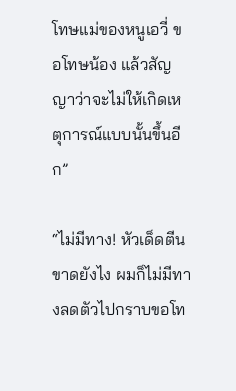โทษแม่ของหนูเอวี่ ขอโทษน้อง แล้วสัญญาว่าจะไม่ให้เกิดเหตุการณ์แบบนั้นขึ้นอีก”

“ไม่มีทาง! หัวเด็ดตีนขาดยังไง ผมก็ไม่มีทางลดตัวไปกราบขอโท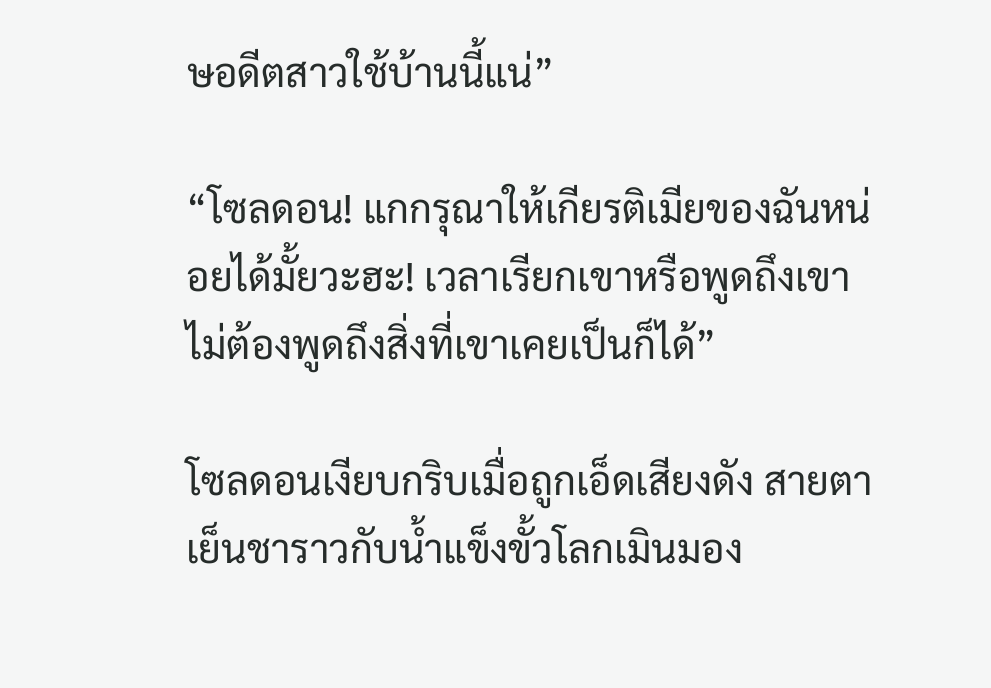ษอดีตสาวใช้บ้านนี้แน่”

“โซลดอน! แกกรุณาให้เกียรติเมียของฉันหน่อยได้มั้ยวะฮะ! เวลาเรียกเขาหรือพูดถึงเขา ไม่ต้องพูดถึงสิ่งที่เขาเคยเป็นก็ได้”

โซลดอนเงียบกริบเมื่อถูกเอ็ดเสียงดัง สายตาเย็นชาราวกับน้ำแข็งขั้วโลกเมินมอง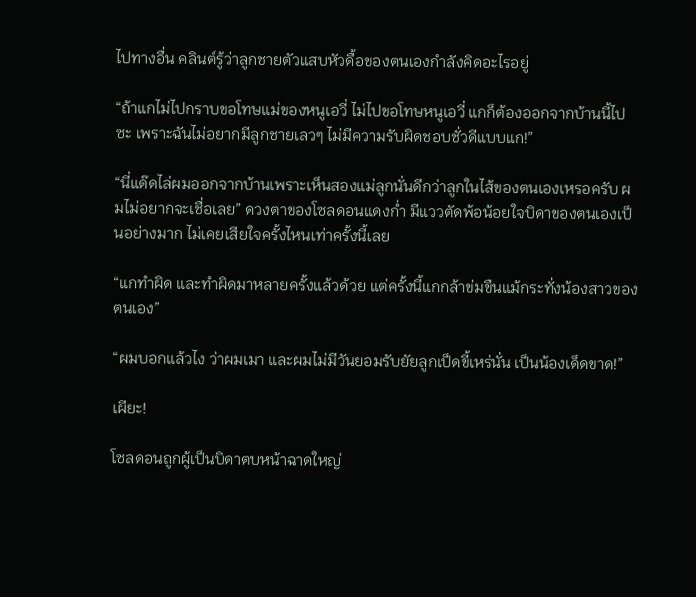ไปทางอื่น คลินต์รู้ว่าลูกชายตัวแสบหัวดื้อของตนเองกำลังคิดอะไรอยู่

“ถ้าแกไม่ไปกราบขอโทษแม่ของหนูเอวี่ ไม่ไปขอโทษหนูเอวี่ แกก็ต้องออกจากบ้านนี้ไปซะ เพราะฉันไม่อยากมีลูกชายเลวๆ ไม่มีความรับผิดชอบชั่วดีแบบแก!”

“นี่แด๊ดไล่ผมออกจากบ้านเพราะเห็นสองแม่ลูกนั่นดีกว่าลูกในไส้ของตนเองเหรอครับ ผมไม่อยากจะเชื่อเลย” ดวงตาของโซลดอนแดงก่ำ มีแววตัดพ้อน้อยใจบิดาของตนเองเป็นอย่างมาก ไม่เคยเสียใจครั้งไหนเท่าครั้งนี้เลย

“แกทำผิด และทำผิดมาหลายครั้งแล้วด้วย แต่ครั้งนี้แกกล้าข่มขืนแม้กระทั่งน้องสาวของตนเอง”

“ผมบอกแล้วไง ว่าผมเมา และผมไม่มีวันยอมรับยัยลูกเป็ดขี้เหร่นั่น เป็นน้องเด็ดขาด!”

เผียะ!

โซลดอนถูกผู้เป็นบิดาตบหน้าฉาดใหญ่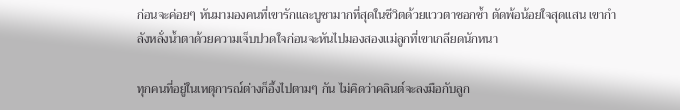ก่อนจะค่อยๆ หันมามองคนที่เขารักและบูชามากที่สุดในชีวิตด้วยแววตาชอกช้ำ ตัดพ้อน้อยใจสุดแสน เขากำลังหลั่งน้ำตาด้วยความเจ็บปวดใจก่อนจะหันไปมองสองแม่ลูกที่เขาเกลียดนักหนา

ทุกคนที่อยู่ในเหตุการณ์ต่างก็อึ้งไปตามๆ กัน ไม่คิดว่าคลินต์จะลงมือกับลูก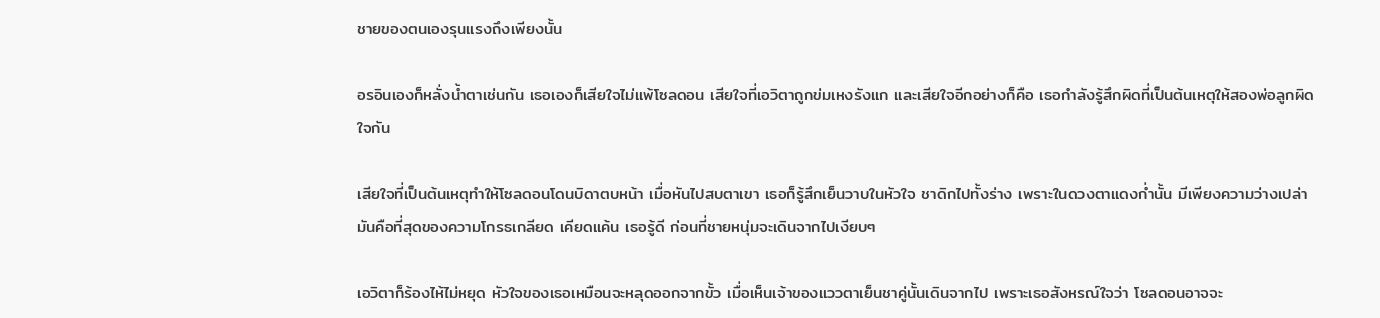ชายของตนเองรุนแรงถึงเพียงนั้น

อรอินเองก็หลั่งน้ำตาเช่นกัน เธอเองก็เสียใจไม่แพ้โซลดอน เสียใจที่เอวิตาถูกข่มเหงรังแก และเสียใจอีกอย่างก็คือ เธอกำลังรู้สึกผิดที่เป็นต้นเหตุให้สองพ่อลูกผิดใจกัน

เสียใจที่เป็นต้นเหตุทำให้โซลดอนโดนบิดาตบหน้า เมื่อหันไปสบตาเขา เธอก็รู้สึกเย็นวาบในหัวใจ ชาดิกไปทั้งร่าง เพราะในดวงตาแดงก่ำนั้น มีเพียงความว่างเปล่า มันคือที่สุดของความโกรธเกลียด เคียดแค้น เธอรู้ดี ก่อนที่ชายหนุ่มจะเดินจากไปเงียบๆ

เอวิตาก็ร้องไห้ไม่หยุด หัวใจของเธอเหมือนจะหลุดออกจากขั้ว เมื่อเห็นเจ้าของแววตาเย็นชาคู่นั้นเดินจากไป เพราะเธอสังหรณ์ใจว่า โซลดอนอาจจะ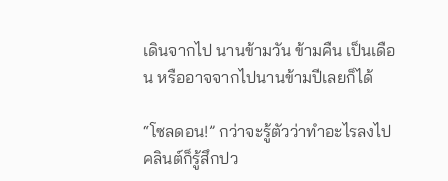เดินจากไป นานข้ามวัน ข้ามคืน เป็นเดือน หรืออาจจากไปนานข้ามปีเลยก็ได้

“โซลดอน!” กว่าจะรู้ตัวว่าทำอะไรลงไป คลินต์ก็รู้สึกปว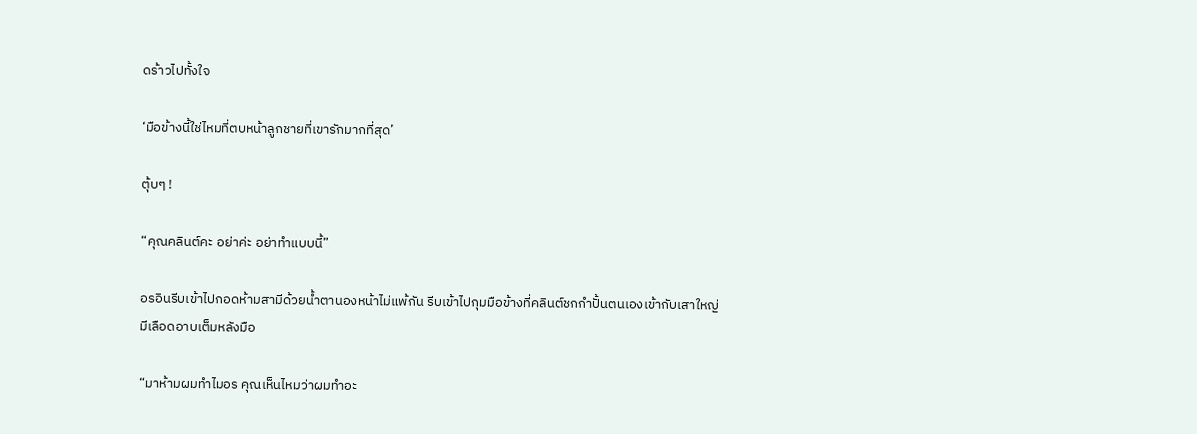ดร้าวไปทั้งใจ

‘มือข้างนี้ใช่ไหมที่ตบหน้าลูกชายที่เขารักมากที่สุด’

ตุ้บๆ !

“คุณคลินต์คะ อย่าค่ะ อย่าทำแบบนี้”

อรอินรีบเข้าไปกอดห้ามสามีด้วยน้ำตานองหน้าไม่แพ้กัน รีบเข้าไปกุมมือข้างที่คลินต์ชกกำปั้นตนเองเข้ากับเสาใหญ่ มีเลือดอาบเต็มหลังมือ

“มาห้ามผมทำไมอร คุณเห็นไหมว่าผมทำอะ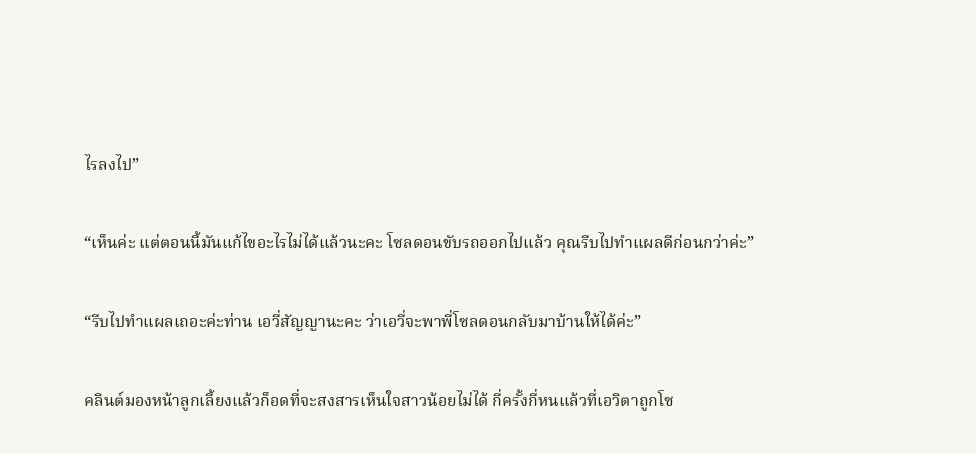ไรลงไป”

“เห็นค่ะ แต่ตอนนี้มันแก้ไขอะไรไม่ได้แล้วนะคะ โซลดอนขับรถออกไปแล้ว คุณรีบไปทำแผลดีก่อนกว่าค่ะ”

“รีบไปทำแผลเถอะค่ะท่าน เอวี่สัญญานะคะ ว่าเอวี่จะพาพี่โซลดอนกลับมาบ้านให้ได้ค่ะ”

คลินต์มองหน้าลูกเลี้ยงแล้วก็อดที่จะสงสารเห็นใจสาวน้อยไม่ได้ กี่ครั้งกี่หนแล้วที่เอวิตาถูกโซ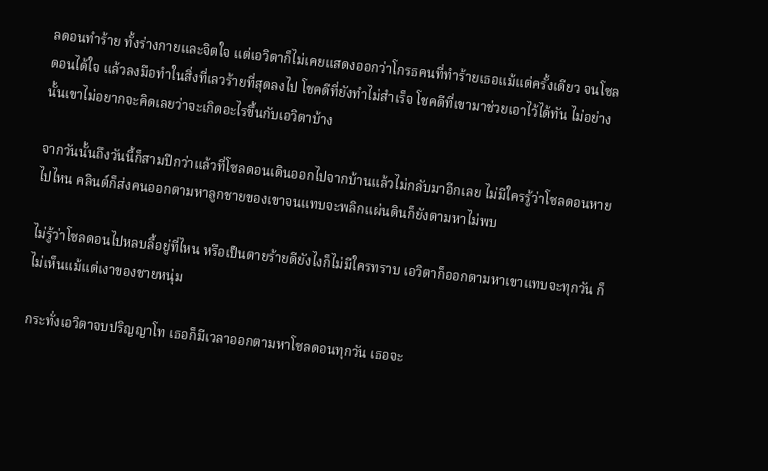ลดอนทำร้าย ทั้งร่างกายและจิตใจ แต่เอวิตาก็ไม่เคยแสดงออกว่าโกรธคนที่ทำร้ายเธอแม้แต่ครั้งเดียว จนโซลดอนได้ใจ แล้วลงมือทำในสิ่งที่เลวร้ายที่สุดลงไป โชคดีที่ยังทำไม่สำเร็จ โชคดีที่เขามาช่วยเอาไว้ได้ทัน ไม่อย่างนั้นเขาไม่อยากจะคิดเลยว่าจะเกิดอะไรขึ้นกับเอวิตาบ้าง

จากวันนั้นถึงวันนี้ก็สามปีกว่าแล้วที่โซลดอนเดินออกไปจากบ้านแล้วไม่กลับมาอีกเลย ไม่มีใครรู้ว่าโซลดอนหายไปไหน คลินต์ก็ส่งคนออกตามหาลูกชายของเขาจนแทบจะพลิกแผ่นดินก็ยังตามหาไม่พบ

ไม่รู้ว่าโซลดอนไปหลบลี้อยู่ที่ไหน หรือเป็นตายร้ายดียังไงก็ไม่มีใครทราบ เอวิตาก็ออกตามหาเขาแทบจะทุกวัน ก็ไม่เห็นแม้แต่เงาของชายหนุ่ม

กระทั่งเอวิตาจบปริญญาโท เธอก็มีเวลาออกตามหาโซลดอนทุกวัน เธอจะ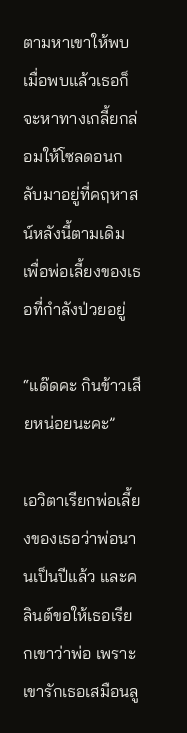ตามหาเขาให้พบ เมื่อพบแล้วเธอก็จะหาทางเกลี้ยกล่อมให้โซลดอนกลับมาอยู่ที่คฤหาสน์หลังนี้ตามเดิม เพื่อพ่อเลี้ยงของเธอที่กำลังป่วยอยู่

“แด๊ดคะ กินข้าวเสียหน่อยนะคะ”

เอวิตาเรียกพ่อเลี้ยงของเธอว่าพ่อนานเป็นปีแล้ว และคลินต์ขอให้เธอเรียกเขาว่าพ่อ เพราะเขารักเธอเสมือนลู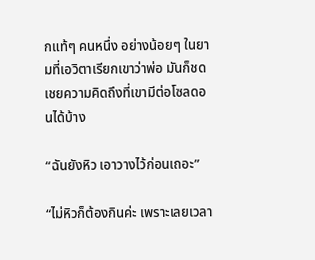กแท้ๆ คนหนึ่ง อย่างน้อยๆ ในยามที่เอวิตาเรียกเขาว่าพ่อ มันก็ชดเชยความคิดถึงที่เขามีต่อโซลดอนได้บ้าง

“ฉันยังหิว เอาวางไว้ก่อนเถอะ”

“ไม่หิวก็ต้องกินค่ะ เพราะเลยเวลา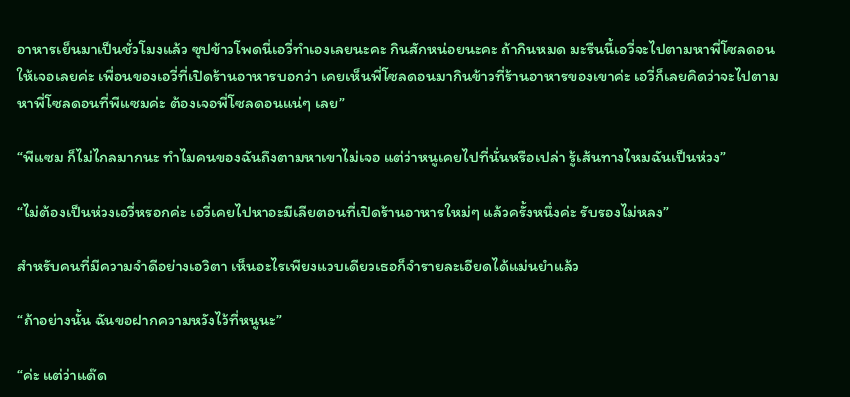อาหารเย็นมาเป็นชั่วโมงแล้ว ซุปข้าวโพดนี่เอวี่ทำเองเลยนะคะ กินสักหน่อยนะคะ ถ้ากินหมด มะรืนนี้เอวี่จะไปตามหาพี่โซลดอนให้เจอเลยค่ะ เพื่อนของเอวี่ที่เปิดร้านอาหารบอกว่า เคยเห็นพี่โซลดอนมากินข้าวที่ร้านอาหารของเขาค่ะ เอวี่ก็เลยคิดว่าจะไปตามหาพี่โซลดอนที่พีแซมค่ะ ต้องเจอพี่โซลดอนแน่ๆ เลย”

“พีแซม ก็ไม่ไกลมากนะ ทำไมคนของฉันถึงตามหาเขาไม่เจอ แต่ว่าหนูเคยไปที่นั่นหรือเปล่า รู้เส้นทางไหมฉันเป็นห่วง”

“ไม่ต้องเป็นห่วงเอวี่หรอกค่ะ เอวี่เคยไปหาอะมีเลียตอนที่เปิดร้านอาหารใหม่ๆ แล้วครั้งหนึ่งค่ะ รับรองไม่หลง”

สำหรับคนที่มีความจำดีอย่างเอวิตา เห็นอะไรเพียงแวบเดียวเธอก็จำรายละเอียดได้แม่นยำแล้ว

“ถ้าอย่างนั้น ฉันขอฝากความหวังไว้ที่หนูนะ”

“ค่ะ แต่ว่าแด๊ด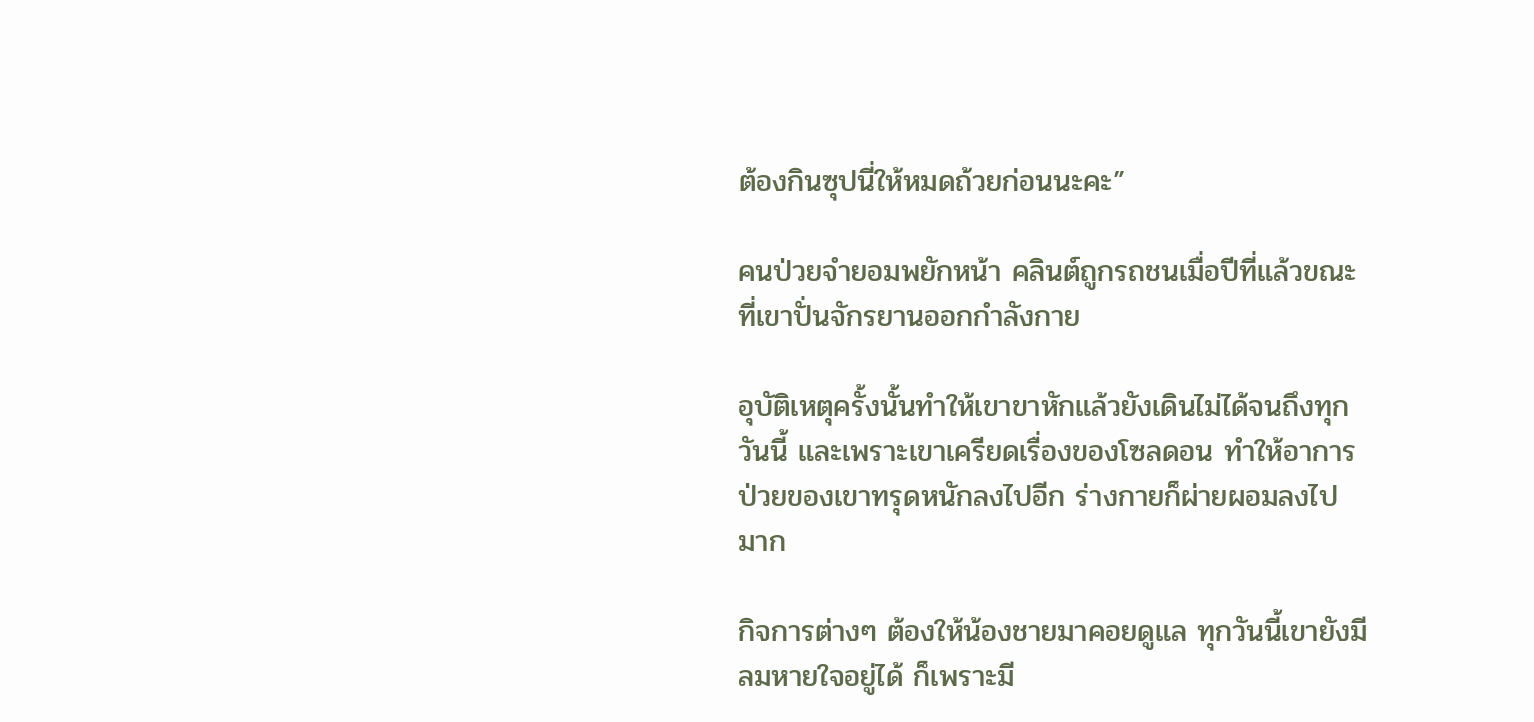ต้องกินซุปนี่ให้หมดถ้วยก่อนนะคะ”

คนป่วยจำยอมพยักหน้า คลินต์ถูกรถชนเมื่อปีที่แล้วขณะที่เขาปั่นจักรยานออกกำลังกาย

อุบัติเหตุครั้งนั้นทำให้เขาขาหักแล้วยังเดินไม่ได้จนถึงทุกวันนี้ และเพราะเขาเครียดเรื่องของโซลดอน ทำให้อาการป่วยของเขาทรุดหนักลงไปอีก ร่างกายก็ผ่ายผอมลงไปมาก

กิจการต่างๆ ต้องให้น้องชายมาคอยดูแล ทุกวันนี้เขายังมีลมหายใจอยู่ได้ ก็เพราะมี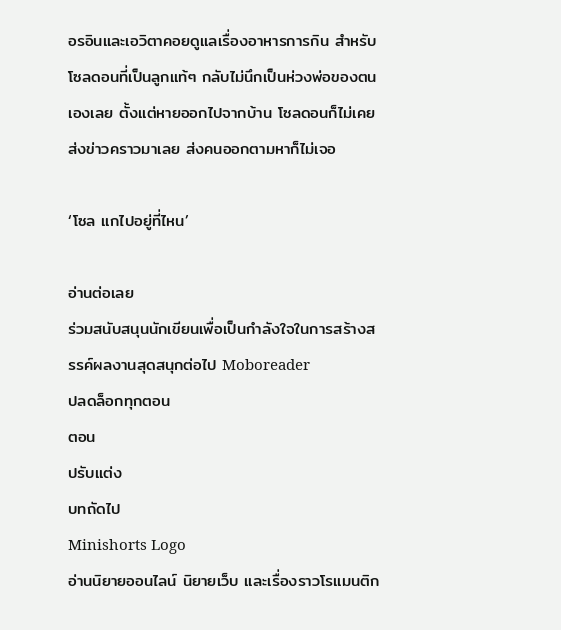อรอินและเอวิตาคอยดูแลเรื่องอาหารการกิน สำหรับโซลดอนที่เป็นลูกแท้ๆ กลับไม่นึกเป็นห่วงพ่อของตนเองเลย ตั้งแต่หายออกไปจากบ้าน โซลดอนก็ไม่เคยส่งข่าวคราวมาเลย ส่งคนออกตามหาก็ไม่เจอ

‘โซล แกไปอยู่ที่ไหน’

อ่านต่อเลย
ร่วมสนับสนุนนักเขียนเพื่อเป็นกำลังใจในการสร้างสรรค์ผลงานสุดสนุกต่อไป Moboreader
ปลดล็อกทุกตอน
ตอน
ปรับแต่ง
บทถัดไป
Minishorts Logo
อ่านนิยายออนไลน์ นิยายเว็บ และเรื่องราวโรแมนติก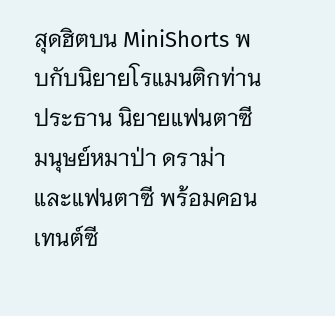สุดฮิตบน MiniShorts พบกับนิยายโรแมนติกท่านประธาน นิยายแฟนตาซีมนุษย์หมาป่า ดราม่า และแฟนตาซี พร้อมคอนเทนต์ซี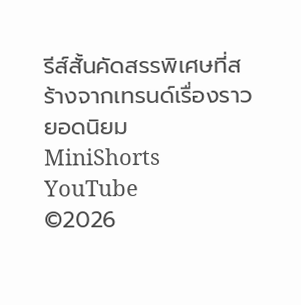รีส์สั้นคัดสรรพิเศษที่สร้างจากเทรนด์เรื่องราวยอดนิยม
MiniShorts YouTube
©2026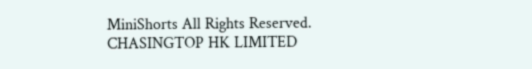MiniShorts All Rights Reserved. CHASINGTOP HK LIMITED